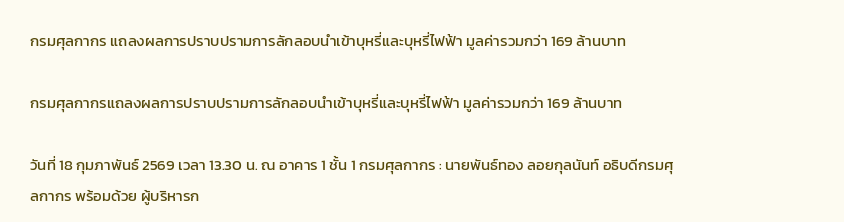กรมศุลกากร แถลงผลการปราบปรามการลักลอบนำเข้าบุหรี่และบุหรี่ไฟฟ้า มูลค่ารวมกว่า 169 ล้านบาท

กรมศุลกากรแถลงผลการปราบปรามการลักลอบนำเข้าบุหรี่และบุหรี่ไฟฟ้า มูลค่ารวมกว่า 169 ล้านบาท

วันที่ 18 กุมภาพันธ์ 2569 เวลา 13.30 น. ณ อาคาร 1 ชั้น 1 กรมศุลกากร : นายพันธ์ทอง ลอยกุลนันท์ อธิบดีกรมศุลกากร พร้อมด้วย ผู้บริหารก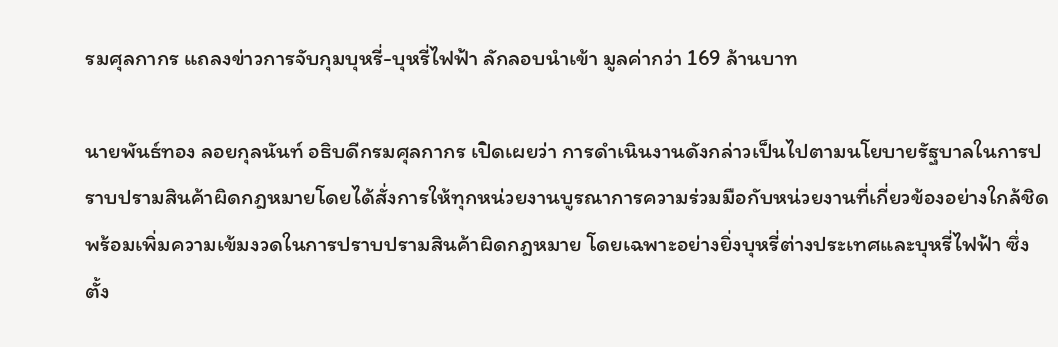รมศุลกากร แถลงข่าวการจับกุมบุหรี่-บุหรี่ไฟฟ้า ลักลอบนำเข้า มูลค่ากว่า 169 ล้านบาท

นายพันธ์ทอง ลอยกุลนันท์ อธิบดีกรมศุลกากร เปิดเผยว่า การดำเนินงานดังกล่าวเป็นไปตามนโยบายรัฐบาลในการปราบปรามสินค้าผิดกฎหมายโดยได้สั่งการให้ทุกหน่วยงานบูรณาการความร่วมมือกับหน่วยงานที่เกี่ยวข้องอย่างใกล้ชิด พร้อมเพิ่มความเข้มงวดในการปราบปรามสินค้าผิดกฎหมาย โดยเฉพาะอย่างยิ่งบุหรี่ต่างประเทศและบุหรี่ไฟฟ้า ซึ่งตั้ง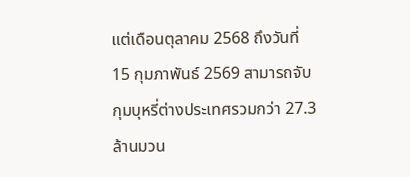แต่เดือนตุลาคม 2568 ถึงวันที่ 15 กุมภาพันธ์ 2569 สามารถจับกุมบุหรี่ต่างประเทศรวมกว่า 27.3 ล้านมวน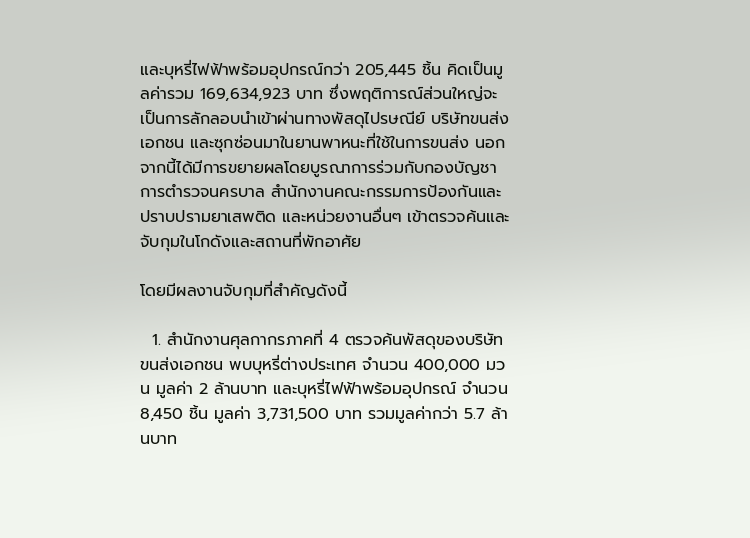และบุหรี่ไฟฟ้าพร้อมอุปกรณ์กว่า 205,445 ชิ้น คิดเป็นมูลค่ารวม 169,634,923 บาท ซึ่งพฤติการณ์ส่วนใหญ่จะเป็นการลักลอบนำเข้าผ่านทางพัสดุไปรษณีย์ บริษัทขนส่งเอกชน และซุกซ่อนมาในยานพาหนะที่ใช้ในการขนส่ง นอกจากนี้ได้มีการขยายผลโดยบูรณาการร่วมกับกองบัญชาการตำรวจนครบาล สำนักงานคณะกรรมการป้องกันและปราบปรามยาเสพติด และหน่วยงานอื่นๆ เข้าตรวจค้นและจับกุมในโกดังและสถานที่พักอาศัย

โดยมีผลงานจับกุมที่สำคัญดังนี้

  1. สำนักงานศุลกากรภาคที่ 4 ตรวจค้นพัสดุของบริษัทขนส่งเอกชน พบบุหรี่ต่างประเทศ จำนวน 400,000 มวน มูลค่า 2 ล้านบาท และบุหรี่ไฟฟ้าพร้อมอุปกรณ์ จำนวน 8,450 ชิ้น มูลค่า 3,731,500 บาท รวมมูลค่ากว่า 5.7 ล้านบาท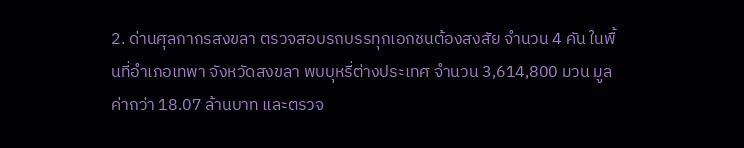2. ด่านศุลกากรสงขลา ตรวจสอบรถบรรทุกเอกชนต้องสงสัย จำนวน 4 คัน ในพื้นที่อำเภอเทพา จังหวัดสงขลา พบบุหรี่ต่างประเทศ จำนวน 3,614,800 มวน มูลค่ากว่า 18.07 ล้านบาท และตรวจ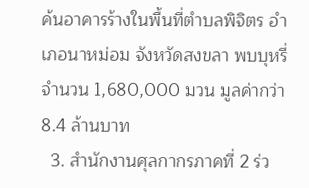ค้นอาคารร้างในพื้นที่ตำบลพิจิตร อำเภอนาหม่อม จังหวัดสงขลา พบบุหรี่ จำนวน 1,680,000 มวน มูลค่ากว่า 8.4 ล้านบาท
  3. สำนักงานศุลกากรภาคที่ 2 ร่ว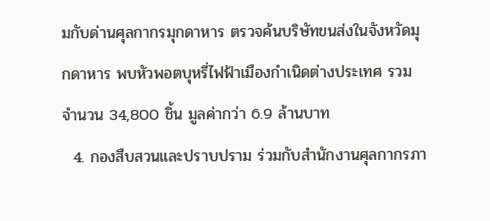มกับด่านศุลกากรมุกดาหาร ตรวจค้นบริษัทขนส่งในจังหวัดมุกดาหาร พบหัวพอตบุหรี่ไฟฟ้าเมืองกำเนิดต่างประเทศ รวมจำนวน 34,800 ชิ้น มูลค่ากว่า 6.9 ล้านบาท
  4. กองสืบสวนและปราบปราม ร่วมกับสำนักงานศุลกากรภา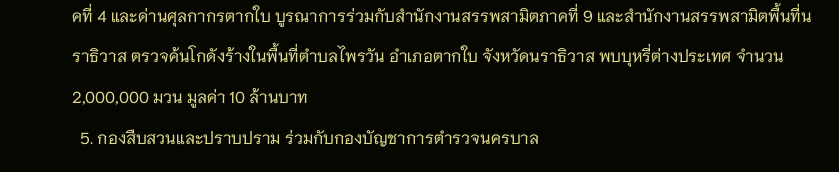คที่ 4 และด่านศุลกากรตากใบ บูรณาการร่วมกับสำนักงานสรรพสามิตภาคที่ 9 และสำนักงานสรรพสามิตพื้นที่นราธิวาส ตรวจค้นโกดังร้างในพื้นที่ตำบลไพรวัน อำเภอตากใบ จังหวัดนราธิวาส พบบุหรี่ต่างประเทศ จำนวน 2,000,000 มวน มูลค่า 10 ล้านบาท
  5. กองสืบสวนและปราบปราม ร่วมกับกองบัญชาการตำรวจนครบาล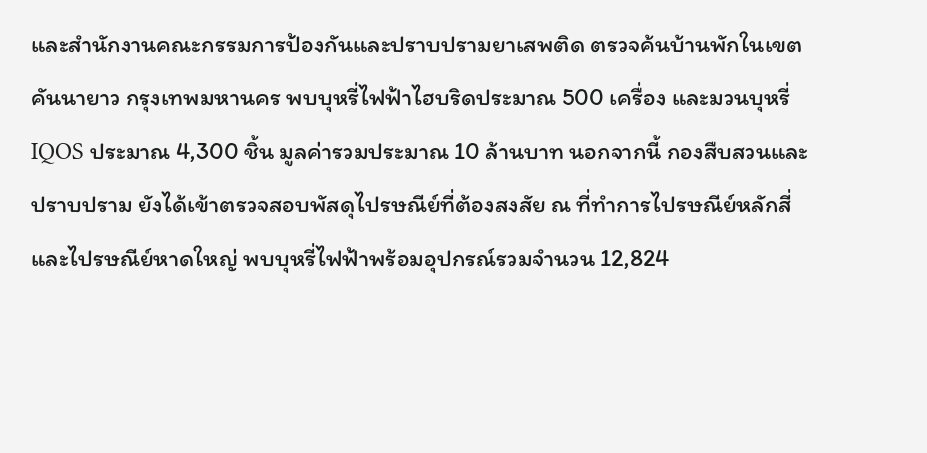และสำนักงานคณะกรรมการป้องกันและปราบปรามยาเสพติด ตรวจค้นบ้านพักในเขตคันนายาว กรุงเทพมหานคร พบบุหรี่ไฟฟ้าไฮบริดประมาณ 500 เครื่อง และมวนบุหรี่ IQOS ประมาณ 4,300 ชิ้น มูลค่ารวมประมาณ 10 ล้านบาท นอกจากนี้ กองสืบสวนและปราบปราม ยังได้เข้าตรวจสอบพัสดุไปรษณีย์ที่ต้องสงสัย ณ ที่ทำการไปรษณีย์หลักสี่ และไปรษณีย์หาดใหญ่ พบบุหรี่ไฟฟ้าพร้อมอุปกรณ์รวมจำนวน 12,824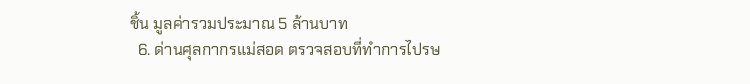ชิ้น มูลค่ารวมประมาณ 5 ล้านบาท
  6. ด่านศุลกากรแม่สอด ตรวจสอบที่ทำการไปรษ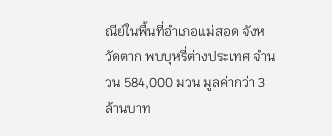ณีย์ในพื้นที่อำเภอแม่สอด จังหวัดตาก พบบุหรี่ต่างประเทศ จำนวน 584,000 มวน มูลค่ากว่า 3 ล้านบาท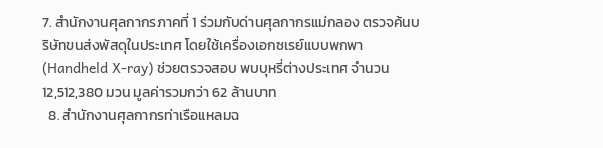7. สำนักงานศุลกากรภาคที่ 1 ร่วมกับด่านศุลกากรแม่กลอง ตรวจค้นบริษัทขนส่งพัสดุในประเทศ โดยใช้เครื่องเอกซเรย์แบบพกพา (Handheld X-ray) ช่วยตรวจสอบ พบบุหรี่ต่างประเทศ จำนวน 12,512,380 มวน มูลค่ารวมกว่า 62 ล้านบาท
  8. สำนักงานศุลกากรท่าเรือแหลมฉ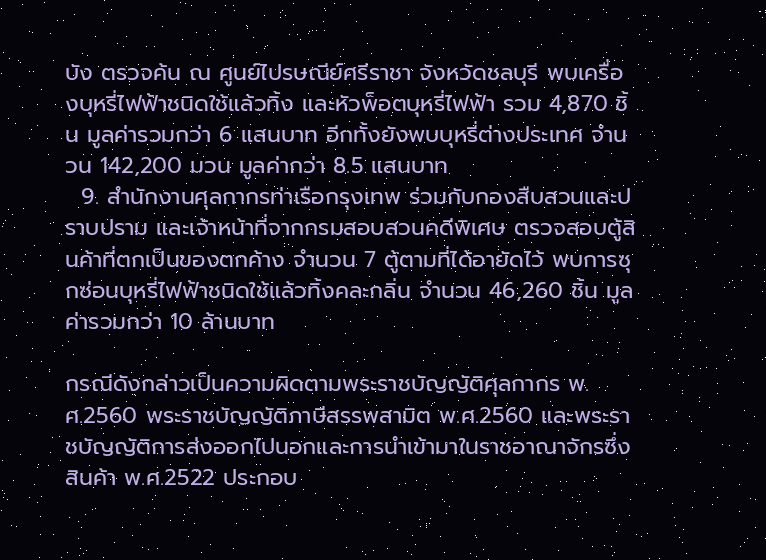บัง ตรวจค้น ณ ศูนย์ไปรษณีย์ศรีราชา จังหวัดชลบุรี พบเครื่องบุหรี่ไฟฟ้าชนิดใช้แล้วทิ้ง และหัวพ็อตบุหรี่ไฟฟ้า รวม 4,870 ชิ้น มูลค่ารวมกว่า 6 แสนบาท อีกทั้งยังพบบุหรี่ต่างประเทศ จำนวน 142,200 มวน มูลค่ากว่า 8.5 แสนบาท
  9. สำนักงานศุลกากรท่าเรือกรุงเทพ ร่วมกับกองสืบสวนและปราบปราม และเจ้าหน้าที่จากกรมสอบสวนคดีพิเศษ ตรวจสอบตู้สินค้าที่ตกเป็นของตกค้าง จำนวน 7 ตู้ตามที่ได้อายัดไว้ พบการซุกซ่อนบุหรี่ไฟฟ้าชนิดใช้แล้วทิ้งคละกลิ่น จำนวน 46,260 ชิ้น มูลค่ารวมกว่า 10 ล้านบาท

กรณีดังกล่าวเป็นความผิดตามพระราชบัญญัติศุลกากร พ.ศ.2560 พระราชบัญญัติภาษีสรรพสามิต พ.ศ.2560 และพระราชบัญญัติการส่งออกไปนอกและการนำเข้ามาในราชอาณาจักรซึ่งสินค้า พ.ศ.2522 ประกอบ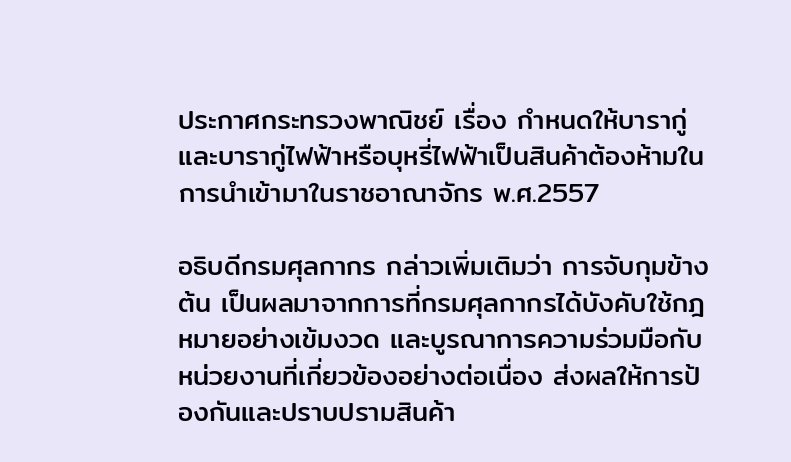ประกาศกระทรวงพาณิชย์ เรื่อง กำหนดให้บารากู่ และบารากู่ไฟฟ้าหรือบุหรี่ไฟฟ้าเป็นสินค้าต้องห้ามในการนำเข้ามาในราชอาณาจักร พ.ศ.2557

อธิบดีกรมศุลกากร กล่าวเพิ่มเติมว่า การจับกุมข้างต้น เป็นผลมาจากการที่กรมศุลกากรได้บังคับใช้กฎหมายอย่างเข้มงวด และบูรณาการความร่วมมือกับหน่วยงานที่เกี่ยวข้องอย่างต่อเนื่อง ส่งผลให้การป้องกันและปราบปรามสินค้า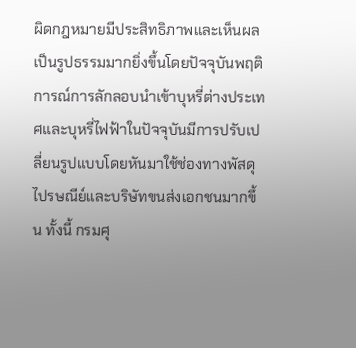ผิดกฎหมายมีประสิทธิภาพและเห็นผลเป็นรูปธรรมมากยิ่งขึ้นโดยปัจจุบันพฤติการณ์การลักลอบนำเข้าบุหรี่ต่างประเทศและบุหรี่ไฟฟ้าในปัจจุบันมีการปรับเปลี่ยนรูปแบบโดยหันมาใช้ช่องทางพัสดุไปรษณีย์และบริษัทขนส่งเอกชนมากขึ้น ทั้งนี้ กรมศุ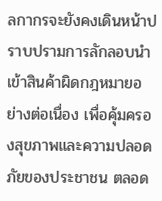ลกากรจะยังคงเดินหน้าปราบปรามการลักลอบนำเข้าสินค้าผิดกฎหมายอย่างต่อเนื่อง เพื่อคุ้มครองสุขภาพและความปลอดภัยของประชาชน ตลอด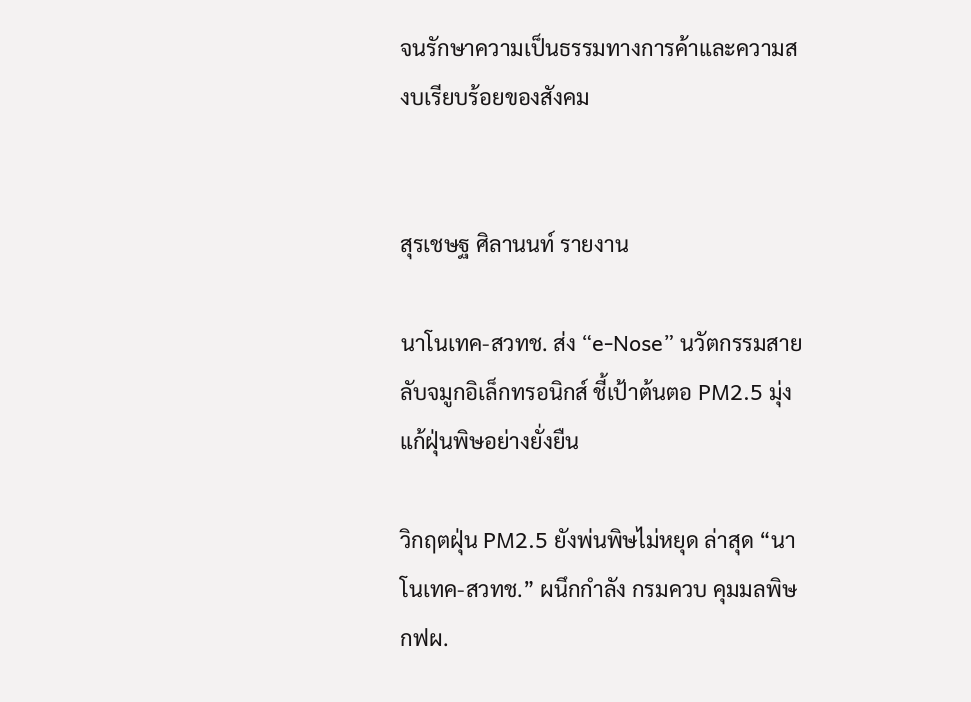จนรักษาความเป็นธรรมทางการค้าและความสงบเรียบร้อยของสังคม


สุรเชษฐ ศิลานนท์ รายงาน

นาโนเทค-สวทช. ส่ง “e-Nose” นวัตกรรมสายลับจมูกอิเล็กทรอนิกส์ ชี้เป้าต้นตอ PM2.5 มุ่งแก้ฝุ่นพิษอย่างยั่งยืน

วิกฤตฝุ่น PM2.5 ยังพ่นพิษไม่หยุด ล่าสุด “นาโนเทค-สวทช.” ผนึกกำลัง กรมควบ คุมมลพิษ กฟผ.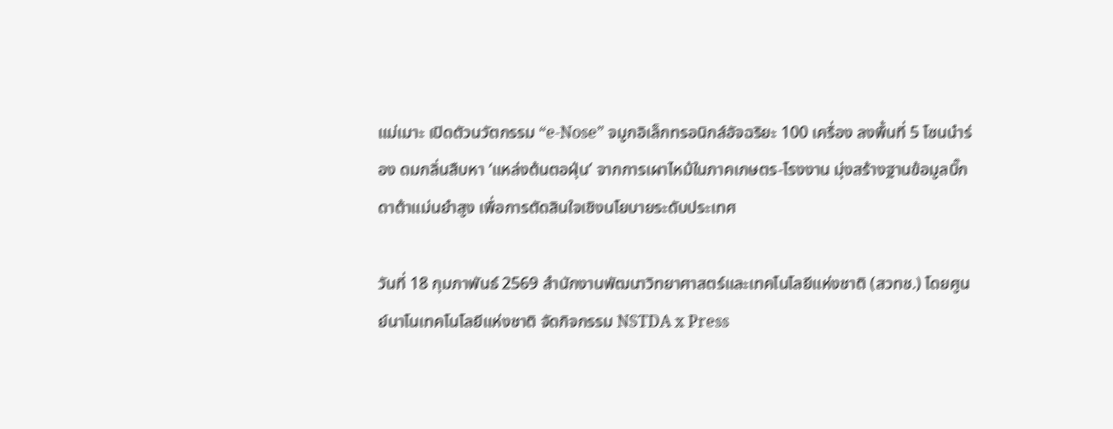แม่เมาะ เปิดตัวนวัตกรรม “e-Nose” จมูกอิเล็กทรอนิกส์อัจฉริยะ 100 เครื่อง ลงพื้นที่ 5 โซนนำร่อง ดมกลิ่นสืบหา ‘แหล่งต้นตอฝุ่น’ จากการเผาไหม้ในภาคเกษตร-โรงงาน มุ่งสร้างฐานข้อมูลบิ๊กดาต้าแม่นยำสูง เพื่อการตัดสินใจเชิงนโยบายระดับประเทศ

วันที่ 18 กุมภาพันธ์ 2569 สำนักงานพัฒนาวิทยาศาสตร์และเทคโนโลยีแห่งชาติ (สวทช.) โดยศูนย์นาโนเทคโนโลยีแห่งชาติ จัดกิจกรรม NSTDA x Press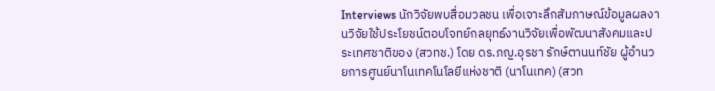Interviews นักวิจัยพบสื่อมวลชน เพื่อเจาะลึกสัมภาษณ์ข้อมูลผลงานวิจัยใช้ประโยชน์ตอบโจทย์กลยุทธ์งานวิจัยเพื่อพัฒนาสังคมและประเทศชาติของ (สวทช.) โดย ดร.ภญ.อุรชา รักษ์ตานนท์ชัย ผู้อำนวยการศูนย์นาโนเทคโนโลยีแห่งชาติ (นาโนเทค) (สวท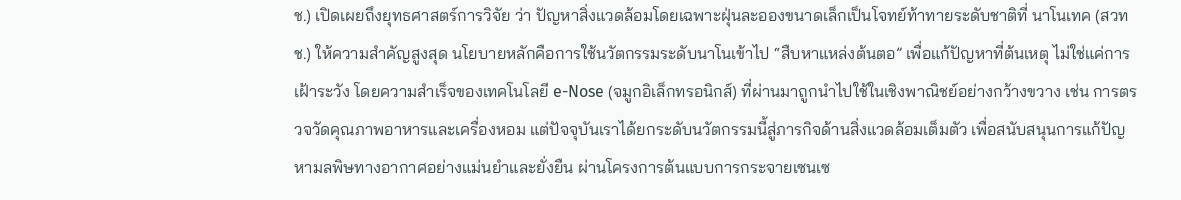ช.) เปิดเผยถึงยุทธศาสตร์การวิจัย ว่า ปัญหาสิ่งแวดล้อมโดยเฉพาะฝุ่นละอองขนาดเล็กเป็นโจทย์ท้าทายระดับชาติที่ นาโนเทค (สวทช.) ให้ความสำคัญสูงสุด นโยบายหลักคือการใช้นวัตกรรมระดับนาโนเข้าไป “สืบหาแหล่งต้นตอ” เพื่อแก้ปัญหาที่ต้นเหตุ ไม่ใช่แค่การเฝ้าระวัง โดยความสำเร็จของเทคโนโลยี e-Nose (จมูกอิเล็กทรอนิกส์) ที่ผ่านมาถูกนำไปใช้ในเชิงพาณิชย์อย่างกว้างขวาง เช่น การตรวจวัดคุณภาพอาหารและเครื่องหอม แต่ปัจจุบันเราได้ยกระดับนวัตกรรมนี้สู่ภารกิจด้านสิ่งแวดล้อมเต็มตัว เพื่อสนับสนุนการแก้ปัญหามลพิษทางอากาศอย่างแม่นยำและยั่งยืน ผ่านโครงการต้นแบบการกระจายเซนเซ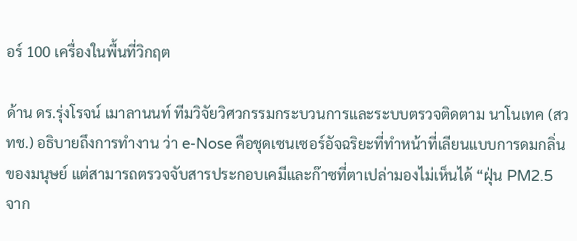อร์ 100 เครื่องในพื้นที่วิกฤต

ด้าน ดร.รุ่งโรจน์ เมาลานนท์ ทีมวิจัยวิศวกรรมกระบวนการและระบบตรวจติดตาม นาโนเทค (สวทช.) อธิบายถึงการทำงาน ว่า e-Nose คือชุดเซนเซอร์อัจฉริยะที่ทำหน้าที่เลียนแบบการดมกลิ่นของมนุษย์ แต่สามารถตรวจจับสารประกอบเคมีและก๊าซที่ตาเปล่ามองไม่เห็นได้ “ฝุ่น PM2.5 จาก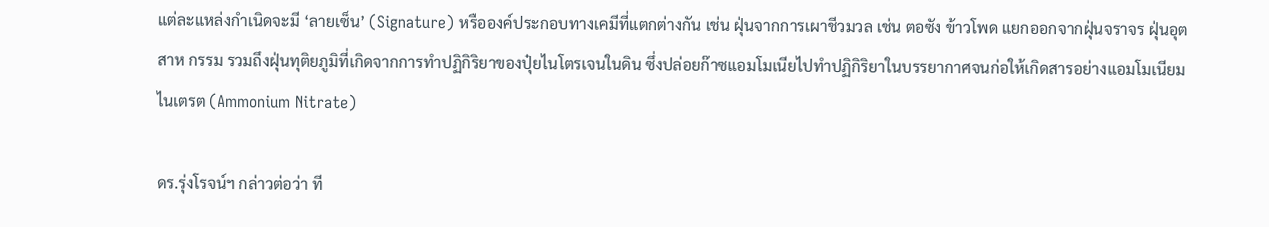แต่ละแหล่งกำเนิดจะมี ‘ลายเซ็น’ (Signature) หรือองค์ประกอบทางเคมีที่แตกต่างกัน เช่น ฝุ่นจากการเผาชีวมวล เช่น ตอซัง ข้าวโพด แยกออกจากฝุ่นจราจร ฝุ่นอุตสาห กรรม รวมถึงฝุ่นทุติยภูมิที่เกิดจากการทำปฏิกิริยาของปุ๋ยไนโตรเจนในดิน ซึ่งปล่อยก๊าซแอมโมเนียไปทำปฏิกิริยาในบรรยากาศจนก่อให้เกิดสารอย่างแอมโมเนียมไนเตรต (Ammonium Nitrate)

ดร.รุ่งโรจน์ฯ กล่าวต่อว่า ที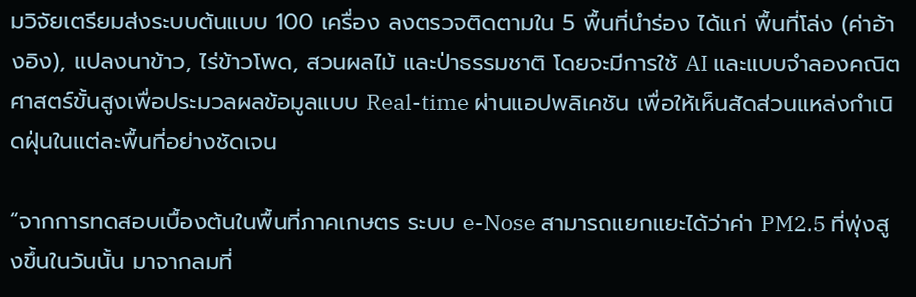มวิจัยเตรียมส่งระบบต้นแบบ 100 เครื่อง ลงตรวจติดตามใน 5 พื้นที่นำร่อง ได้แก่ พื้นที่โล่ง (ค่าอ้างอิง), แปลงนาข้าว, ไร่ข้าวโพด, สวนผลไม้ และป่าธรรมชาติ โดยจะมีการใช้ AI และแบบจำลองคณิตศาสตร์ขั้นสูงเพื่อประมวลผลข้อมูลแบบ Real-time ผ่านแอปพลิเคชัน เพื่อให้เห็นสัดส่วนแหล่งกำเนิดฝุ่นในแต่ละพื้นที่อย่างชัดเจน

“จากการทดสอบเบื้องต้นในพื้นที่ภาคเกษตร ระบบ e-Nose สามารถแยกแยะได้ว่าค่า PM2.5 ที่พุ่งสูงขึ้นในวันนั้น มาจากลมที่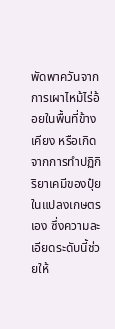พัดพาควันจากการเผาไหม้ไร่อ้อยในพื้นที่ข้างเคียง หรือเกิดจากการทำปฏิกิริยาเคมีของปุ๋ยในแปลงเกษตรเอง ซึ่งความละเอียดระดับนี้ช่วยให้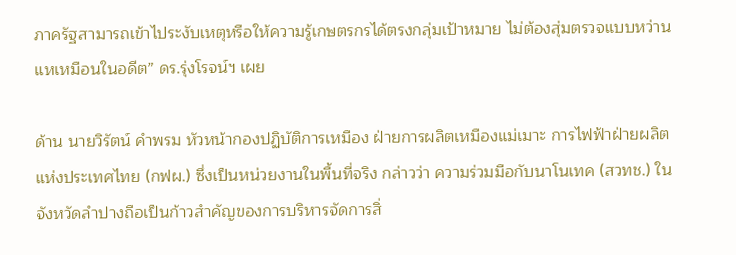ภาครัฐสามารถเข้าไประงับเหตุหรือให้ความรู้เกษตรกรได้ตรงกลุ่มเป้าหมาย ไม่ต้องสุ่มตรวจแบบหว่านแหเหมือนในอดีต” ดร.รุ่งโรจน์ฯ เผย

ด้าน นายวิรัตน์ คำพรม หัวหน้ากองปฏิบัติการเหมือง ฝ่ายการผลิตเหมืองแม่เมาะ การไฟฟ้าฝ่ายผลิตแห่งประเทศไทย (กฟผ.) ซึ่งเป็นหน่วยงานในพื้นที่จริง กล่าวว่า ความร่วมมือกับนาโนเทค (สวทช.) ในจังหวัดลำปางถือเป็นก้าวสำคัญของการบริหารจัดการสิ่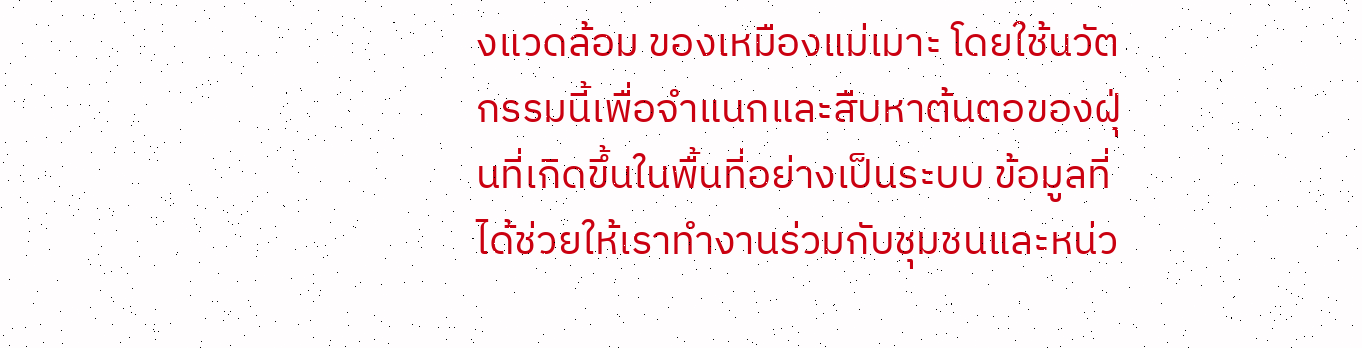งแวดล้อม ของเหมืองแม่เมาะ โดยใช้นวัตกรรมนี้เพื่อจำแนกและสืบหาต้นตอของฝุ่นที่เกิดขึ้นในพื้นที่อย่างเป็นระบบ ข้อมูลที่ได้ช่วยให้เราทำงานร่วมกับชุมชนและหน่ว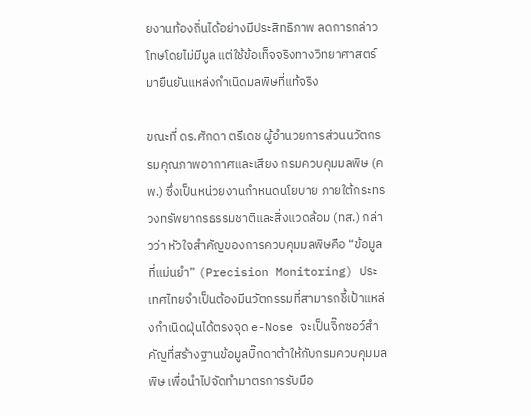ยงานท้องถิ่นได้อย่างมีประสิทธิภาพ ลดการกล่าวโทษโดยไม่มีมูล แต่ใช้ข้อเท็จจริงทางวิทยาศาสตร์มายืนยันแหล่งกำเนิดมลพิษที่แท้จริง

ขณะที่ ดร.ศักดา ตรีเดช ผู้อำนวยการส่วนนวัตกรรมคุณภาพอากาศและเสียง กรมควบคุมมลพิษ (คพ.) ซึ่งเป็นหน่วยงานกำหนดนโยบาย ภายใต้กระทรวงทรัพยากรธรรมชาติและสิ่งแวดล้อม (ทส.) กล่าวว่า หัวใจสำคัญของการควบคุมมลพิษคือ “ข้อมูลที่แม่นยำ” (Precision Monitoring) ประเทศไทยจำเป็นต้องมีนวัตกรรมที่สามารถชี้เป้าแหล่งกำเนิดฝุ่นได้ตรงจุด e-Nose จะเป็นจิ๊กซอว์สำคัญที่สร้างฐานข้อมูลบิ๊กดาต้าให้กับกรมควบคุมมลพิษ เพื่อนำไปจัดทำมาตรการรับมือ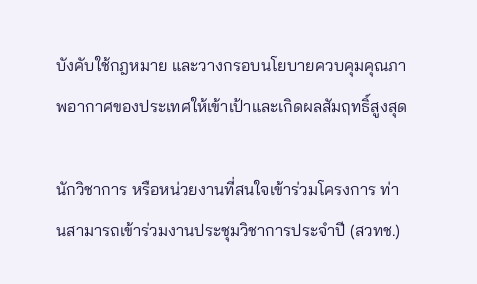บังคับใช้กฎหมาย และวางกรอบนโยบายควบคุมคุณภาพอากาศของประเทศให้เข้าเป้าและเกิดผลสัมฤทธิ์สูงสุด

นักวิชาการ หรือหน่วยงานที่สนใจเข้าร่วมโครงการ ท่านสามารถเข้าร่วมงานประชุมวิชาการประจำปี (สวทช.)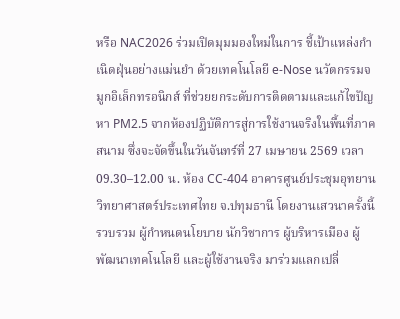หรือ NAC2026 ร่วมเปิดมุมมองใหม่ในการ ชี้เป้าแหล่งกำเนิดฝุ่นอย่างแม่นยำ ด้วยเทคโนโลยี e-Nose นวัตกรรมจมูกอิเล็กทรอนิกส์ ที่ช่วยยกระดับการติดตามและแก้ไขปัญหา PM2.5 จากห้องปฏิบัติการสู่การใช้งานจริงในพื้นที่ภาคสนาม ซึ่งจะจัดขึ้นในวันจันทร์ที่ 27 เมษายน 2569 เวลา 09.30–12.00 น. ห้อง CC-404 อาคารศูนย์ประชุมอุทยานวิทยาศาสตร์ประเทศไทย จ.ปทุมธานี โดยงานเสวนาครั้งนี้รวบรวม ผู้กำหนดนโยบาย นักวิชาการ ผู้บริหารเมือง ผู้พัฒนาเทคโนโลยี และผู้ใช้งานจริง มาร่วมแลกเปลี่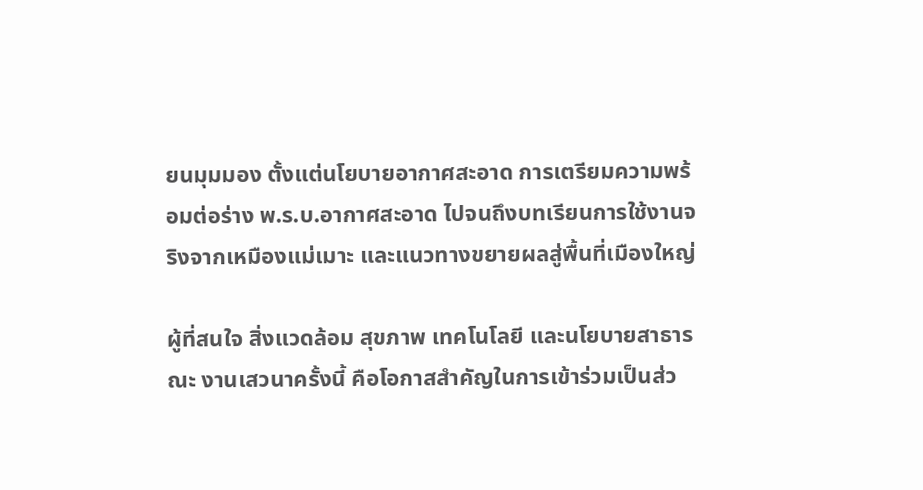ยนมุมมอง ตั้งแต่นโยบายอากาศสะอาด การเตรียมความพร้อมต่อร่าง พ.ร.บ.อากาศสะอาด ไปจนถึงบทเรียนการใช้งานจริงจากเหมืองแม่เมาะ และแนวทางขยายผลสู่พื้นที่เมืองใหญ่

ผู้ที่สนใจ สิ่งแวดล้อม สุขภาพ เทคโนโลยี และนโยบายสาธารณะ งานเสวนาครั้งนี้ คือโอกาสสำคัญในการเข้าร่วมเป็นส่ว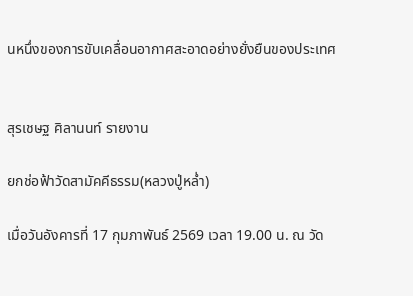นหนึ่งของการขับเคลื่อนอากาศสะอาดอย่างยั่งยืนของประเทศ


สุรเชษฐ ศิลานนท์ รายงาน

ยกช่อฟ้าวัดสามัคคีธรรม(หลวงปู่หล่ำ)

เมื่อวันอังคารที่ 17 กุมภาพันธ์ 2569 เวลา 19.00 น. ณ วัด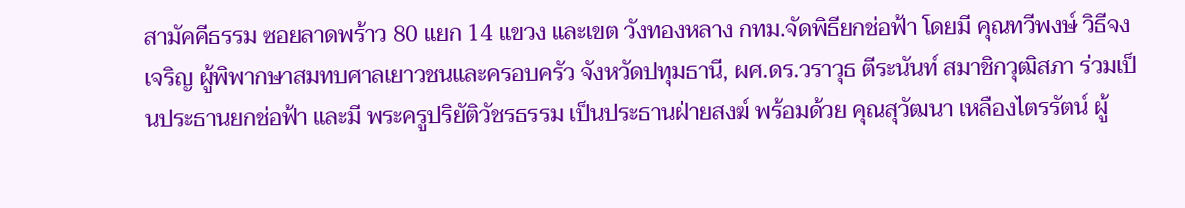สามัคคีธรรม ซอยลาดพร้าว 80 แยก 14 แขวง และเขต วังทองหลาง กทม.จัดพิธียกช่อฟ้า โดยมี คุณทวีพงษ์ วิธีจงเจริญ ผู้พิพากษาสมทบศาลเยาวชนและครอบครัว จังหวัดปทุมธานี, ผศ.ดร.วราวุธ ตีระนันท์ สมาชิกวุฒิสภา ร่วมเป็นประธานยกช่อฟ้า และมี พระครูปริยัติวัชรธรรม เป็นประธานฝ่ายสงฆ์ พร้อมด้วย คุณสุวัฒนา เหลืองไตรรัตน์ ผู้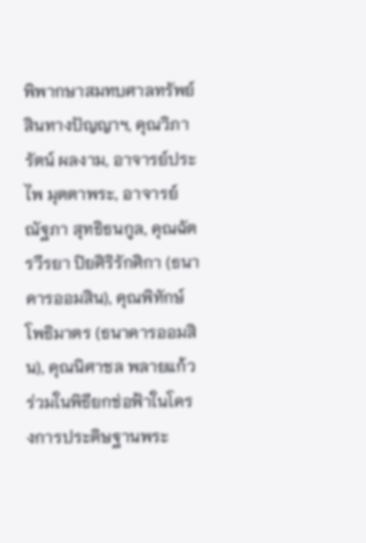พิพากษาสมทบศาลทรัพย์สินทางปัญญาฯ, คุณวิภารัตน์ ผลงาม, อาจารย์ประไพ มุตตาพระ, อาจารย์ณัฐภา สุทธิธนกูล, คุณฉัตรวีรยา ปิยศิริรักศิกา (ธนาคารออมสิน), คุณพิทักษ์ โพธิมาตร (ธนาคารออมสิน), คุณนิศาชล พลายแก้ว
ร่วมในพิธียกช่อฟ้าในโครงการประดิษฐานพระ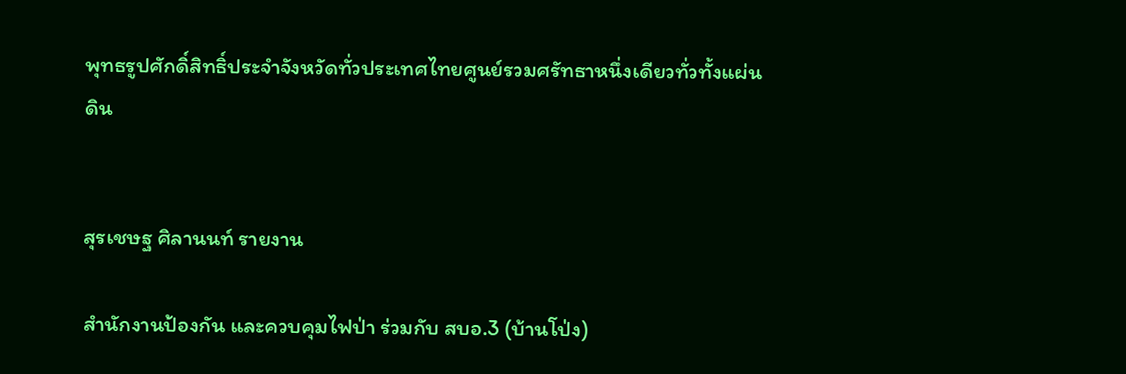พุทธรูปศักดิ์สิทธิ์ประจำจังหวัดทั่วประเทศไทยศูนย์รวมศรัทธาหนึ่งเดียวทั่วทั้งแผ่นดิน


สุรเชษฐ ศิลานนท์ รายงาน

สำนักงานป้องกัน และควบคุมไฟป่า ร่วมกับ สบอ.3 (บ้านโป่ง)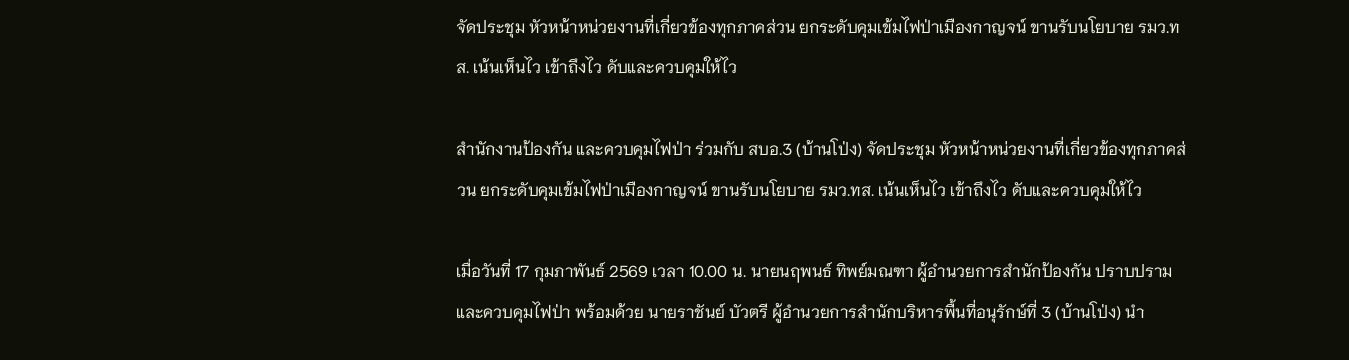จัดประชุม หัวหน้าหน่วยงานที่เกี่ยวข้องทุกภาคส่วน ยกระดับคุมเข้มไฟป่าเมืองกาญจน์ ขานรับนโยบาย รมว.ทส. เน้นเห็นไว เข้าถึงไว ดับและควบคุมให้ไว

สำนักงานป้องกัน และควบคุมไฟป่า ร่วมกับ สบอ.3 (บ้านโป่ง) จัดประชุม หัวหน้าหน่วยงานที่เกี่ยวข้องทุกภาคส่วน ยกระดับคุมเข้มไฟป่าเมืองกาญจน์ ขานรับนโยบาย รมว.ทส. เน้นเห็นไว เข้าถึงไว ดับและควบคุมให้ไว

เมื่อวันที่ 17 กุมภาพันธ์ 2569 เวลา 10.00 น. นายนฤพนธ์ ทิพย์มณฑา ผู้อำนวยการสำนักป้องกัน ปราบปราม และควบคุมไฟป่า พร้อมด้วย นายราชันย์ บัวตรี ผู้อำนวยการสำนักบริหารพื้นที่อนุรักษ์ที่ 3 (บ้านโป่ง) นำ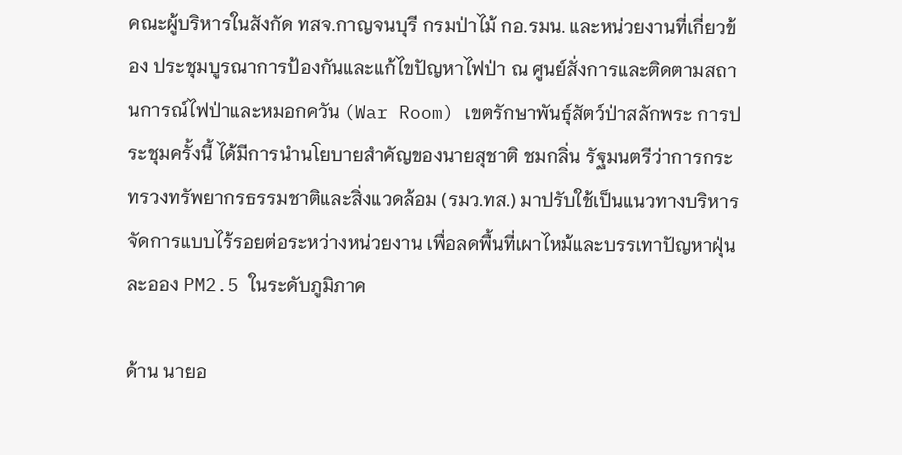คณะผู้บริหารในสังกัด ทสจ.กาญจนบุรี กรมป่าไม้ กอ.รมน. และหน่วยงานที่เกี่ยวข้อง ประชุมบูรณาการป้องกันและแก้ไขปัญหาไฟป่า ณ ศูนย์สั่งการและติดตามสถานการณ์ไฟป่าและหมอกควัน (War Room) เขตรักษาพันธุ์สัตว์ป่าสลักพระ การประชุมครั้งนี้ ได้มีการนำนโยบายสำคัญของนายสุชาติ ชมกลิ่น รัฐมนตรีว่าการกระทรวงทรัพยากรธรรมชาติและสิ่งแวดล้อม (รมว.ทส.) มาปรับใช้เป็นแนวทางบริหารจัดการแบบไร้รอยต่อระหว่างหน่วยงาน เพื่อลดพื้นที่เผาไหม้และบรรเทาปัญหาฝุ่นละออง PM2.5 ในระดับภูมิภาค

ด้าน นายอ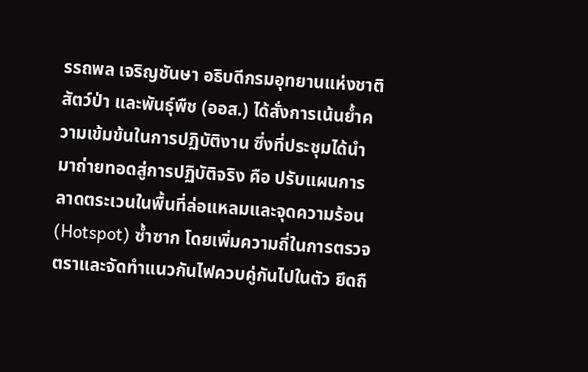รรถพล เจริญชันษา อธิบดีกรมอุทยานแห่งชาติ สัตว์ป่า และพันธุ์พืช (ออส.) ได้สั่งการเน้นย้ำความเข้มข้นในการปฏิบัติงาน ซึ่งที่ประชุมได้นำมาถ่ายทอดสู่การปฏิบัติจริง คือ ปรับแผนการลาดตระเวนในพื้นที่ล่อแหลมและจุดความร้อน (Hotspot) ซ้ำซาก โดยเพิ่มความถี่ในการตรวจตราและจัดทำแนวกันไฟควบคู่กันไปในตัว ยึดถื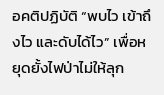อคติปฏิบัติ “พบไว เข้าถึงไว และดับได้ไว” เพื่อหยุดยั้งไฟป่าไม่ให้ลุก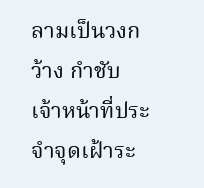ลามเป็นวงกว้าง กำชับเจ้าหน้าที่ประจำจุดเฝ้าระ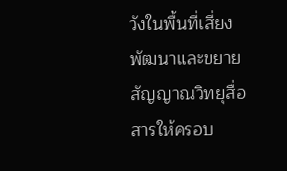วังในพื้นที่เสี่ยง พัฒนาและขยายสัญญาณวิทยุสื่อสารให้ครอบ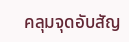คลุมจุดอับสัญ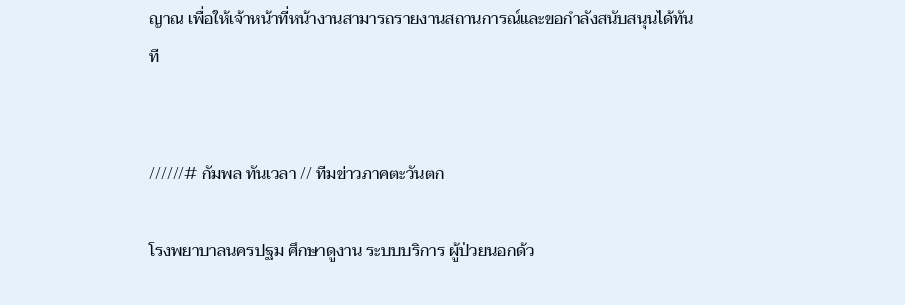ญาณ เพื่อให้เจ้าหน้าที่หน้างานสามารถรายงานสถานการณ์และขอกำลังสนับสนุนได้ทันที


//////# กัมพล ทันเวลา // ทีมข่าวภาคตะวันตก

โรงพยาบาลนครปฐม ศึกษาดูงาน ระบบบริการ ผู้ป่วยนอกด้ว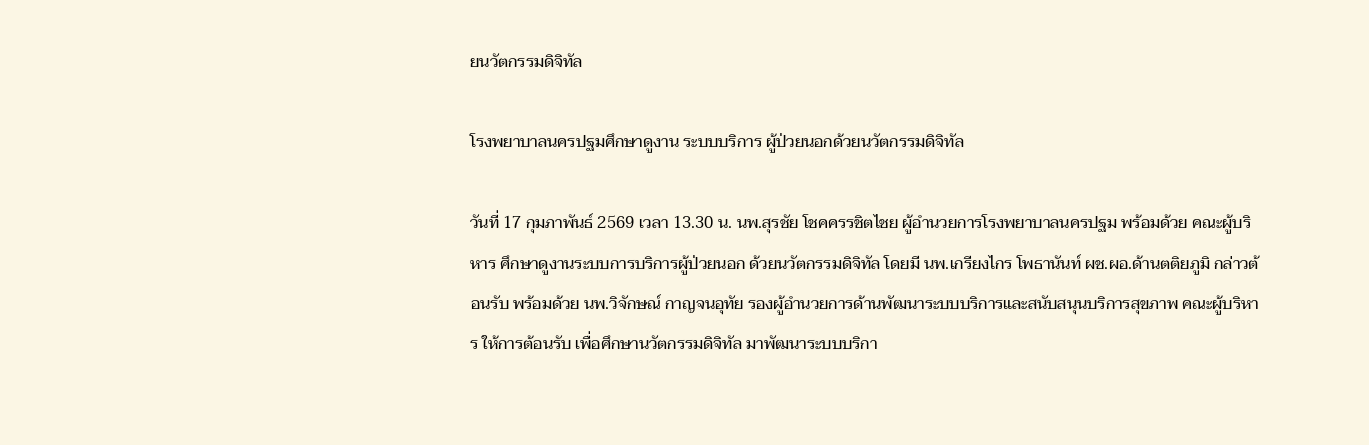ยนวัตกรรมดิจิทัล

โรงพยาบาลนครปฐมศึกษาดูงาน ระบบบริการ ผู้ป่วยนอกด้วยนวัตกรรมดิจิทัล

วันที่ 17 กุมภาพันธ์ 2569 เวลา 13.30 น. นพ.สุรชัย โชคครรชิตไชย ผู้อำนวยการโรงพยาบาลนครปฐม พร้อมด้วย คณะผู้บริหาร ศึกษาดูงานระบบการบริการผู้ป่วยนอก ด้วยนวัตกรรมดิจิทัล โดยมี นพ.เกรียงไกร โพธานันท์ ผช.ผอ.ด้านตติยภูมิ กล่าวต้อนรับ พร้อมด้วย นพ.วิจักษณ์ กาญจนอุทัย รองผู้อำนวยการด้านพัฒนาระบบบริการและสนับสนุนบริการสุขภาพ คณะผู้บริหาร ให้การต้อนรับ เพื่อศึกษานวัตกรรมดิจิทัล มาพัฒนาระบบบริกา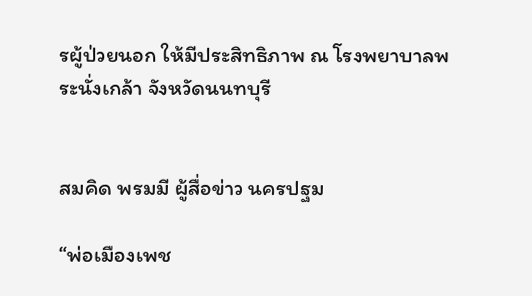รผู้ป่วยนอก ให้มีประสิทธิภาพ ณ โรงพยาบาลพระนั่งเกล้า จังหวัดนนทบุรี


สมคิด พรมมี ผู้สื่อข่าว นครปฐม

“พ่อเมืองเพช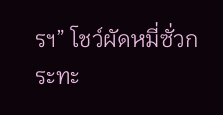รฯ” โชว์ผัดหมี่ซั่วกระทะ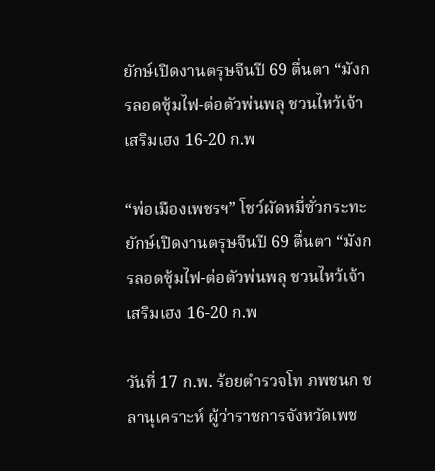ยักษ์เปิดงานตรุษจีนปี 69 ตื่นตา “มังกรลอดซุ้มไฟ-ต่อตัวพ่นพลุ ชวนไหว้เจ้าเสริมเฮง 16-20 ก.พ

“พ่อเมืองเพชรฯ” โชว์ผัดหมี่ซั่วกระทะยักษ์เปิดงานตรุษจีนปี 69 ตื่นตา “มังกรลอดซุ้มไฟ-ต่อตัวพ่นพลุ ชวนไหว้เจ้าเสริมเฮง 16-20 ก.พ

วันที่ 17 ก.พ. ร้อยตำรวจโท ภพชนก ชลานุเคราะห์ ผู้ว่าราชการจังหวัดเพช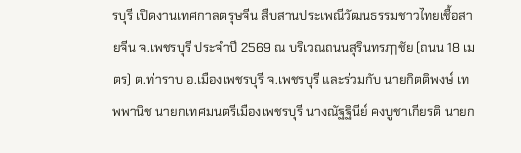รบุรี เปิดงานเทศกาลตรุษจีน สืบสานประเพณีวัฒนธรรมชาวไทยเชื้อสายจีน จ.เพชรบุรี ประจำปี 2569 ณ บริเวณถนนสุรินทรฦๅชัย (ถนน 18 เมตร) ต.ท่าราบ อ.เมืองเพชรบุรี จ.เพชรบุรี และร่วมกับ นายกิตติพงษ์ เทพพานิช นายกเทศมนตรีเมืองเพชรบุรี นางณัฐฐินีย์ คงบูชาเกียรติ นายก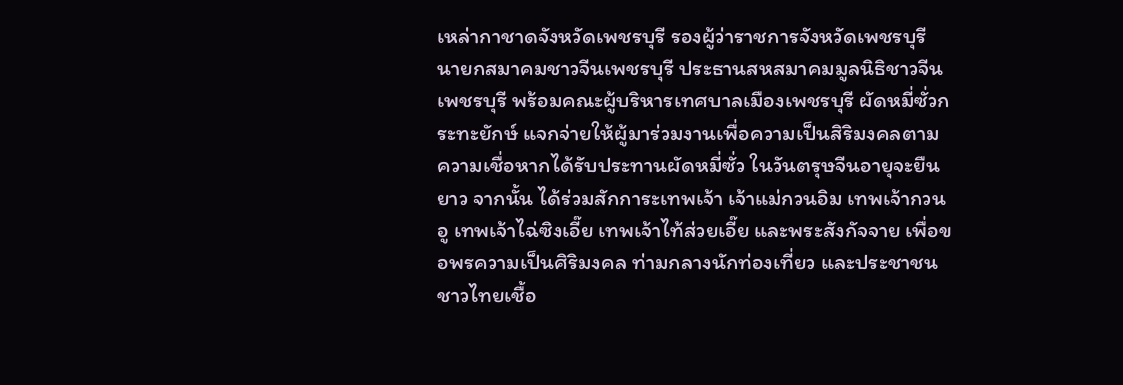เหล่ากาชาดจังหวัดเพชรบุรี รองผู้ว่าราชการจังหวัดเพชรบุรี นายกสมาคมชาวจีนเพชรบุรี ประธานสหสมาคมมูลนิธิชาวจีนเพชรบุรี พร้อมคณะผู้บริหารเทศบาลเมืองเพชรบุรี ผัดหมี่ซั่วกระทะยักษ์ แจกจ่ายให้ผู้มาร่วมงานเพื่อความเป็นสิริมงคลตามความเชื่อหากได้รับประทานผัดหมี่ซั่ว ในวันตรุษจีนอายุจะยืนยาว จากนั้น ได้ร่วมสักการะเทพเจ้า เจ้าแม่กวนอิม เทพเจ้ากวนอู เทพเจ้าไฉ่ซิงเอี๊ย เทพเจ้าไท้ส่วยเอี๊ย และพระสังกัจจาย เพื่อขอพรความเป็นศิริมงคล ท่ามกลางนักท่องเที่ยว และประชาชนชาวไทยเชื้อ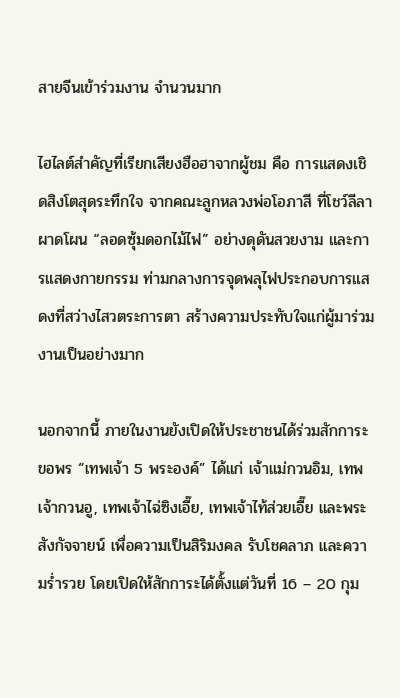สายจีนเข้าร่วมงาน จำนวนมาก

ไฮไลต์สำคัญที่เรียกเสียงฮือฮาจากผู้ชม คือ การแสดงเชิดสิงโตสุดระทึกใจ จากคณะลูกหลวงพ่อโอภาสี ที่โชว์ลีลาผาดโผน “ลอดซุ้มดอกไม้ไฟ” อย่างดุดันสวยงาม และการแสดงกายกรรม ท่ามกลางการจุดพลุไฟประกอบการแสดงที่สว่างไสวตระการตา สร้างความประทับใจแก่ผู้มาร่วมงานเป็นอย่างมาก

นอกจากนี้ ภายในงานยังเปิดให้ประชาชนได้ร่วมสักการะขอพร “เทพเจ้า 5 พระองค์” ได้แก่ เจ้าแม่กวนอิม, เทพเจ้ากวนอู, เทพเจ้าไฉ่ซิงเอี๊ย, เทพเจ้าไท้ส่วยเอี๊ย และพระสังกัจจายน์ เพื่อความเป็นสิริมงคล รับโชคลาภ และความร่ำรวย โดยเปิดให้สักการะได้ตั้งแต่วันที่ 16 – 20 กุม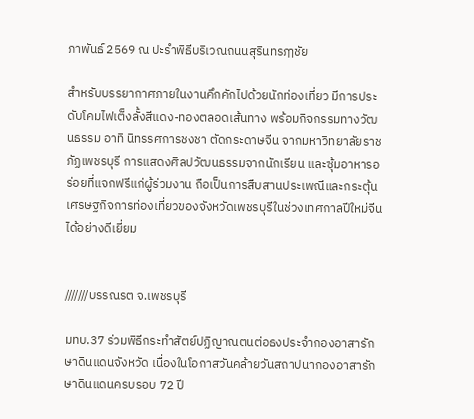ภาพันธ์ 2569 ณ ปะรำพิธีบริเวณถนนสุรินทรฦๅชัย

สำหรับบรรยากาศภายในงานคึกคักไปด้วยนักท่องเที่ยว มีการประดับโคมไฟเต็งลั้งสีแดง-ทองตลอดเส้นทาง พร้อมกิจกรรมทางวัฒนธรรม อาทิ นิทรรศการชงชา ตัดกระดาษจีน จากมหาวิทยาลัยราชภัฏเพชรบุรี การแสดงศิลปวัฒนธรรมจากนักเรียน และซุ้มอาหารอร่อยที่แจกฟรีแก่ผู้ร่วมงาน ถือเป็นการสืบสานประเพณีและกระตุ้นเศรษฐกิจการท่องเที่ยวของจังหวัดเพชรบุรีในช่วงเทศกาลปีใหม่จีนได้อย่างดีเยี่ยม


///////บรรณรต จ.เพชรบุรี

มทบ.37 ร่วมพิธีกระทำสัตย์ปฏิญาณตนต่อธงประจำกองอาสารักษาดินแดนจังหวัด เนื่องในโอกาสวันคล้ายวันสถาปนากองอาสารักษาดินแดนครบรอบ 72 ปี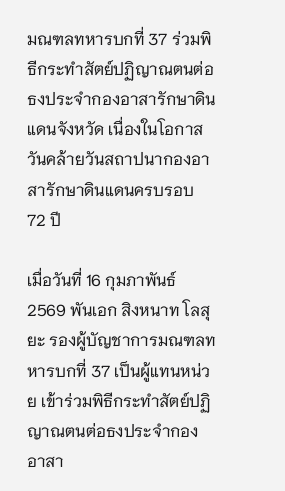มณฑลทหารบกที่ 37 ร่วมพิธีกระทำสัตย์ปฏิญาณตนต่อธงประจำกองอาสารักษาดินแดนจังหวัด เนื่องในโอกาสวันคล้ายวันสถาปนากองอาสารักษาดินแดนครบรอบ
72 ปี

เมื่อวันที่ 16 กุมภาพันธ์ 2569 พันเอก สิงหนาท โลสุยะ รองผู้บัญชาการมณฑลทหารบกที่ 37 เป็นผู้แทนหน่วย เข้าร่วมพิธีกระทำสัตย์ปฏิญาณตนต่อธงประจำกองอาสา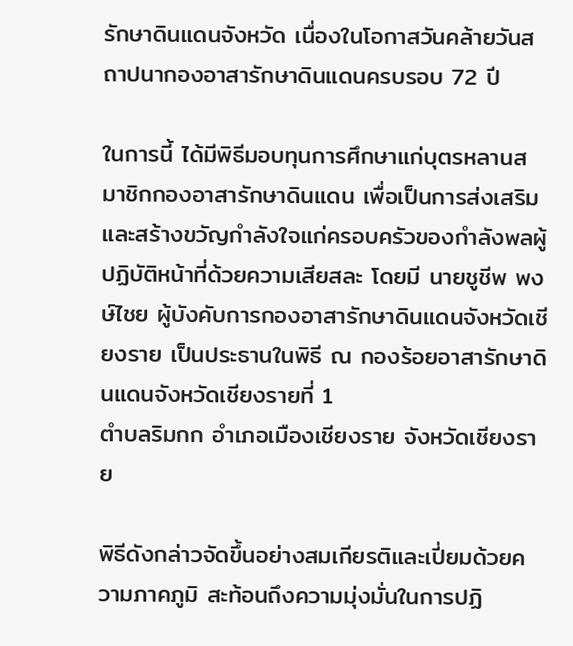รักษาดินแดนจังหวัด เนื่องในโอกาสวันคล้ายวันสถาปนากองอาสารักษาดินแดนครบรอบ 72 ปี

ในการนี้ ได้มีพิธีมอบทุนการศึกษาแก่บุตรหลานสมาชิกกองอาสารักษาดินแดน เพื่อเป็นการส่งเสริมและสร้างขวัญกำลังใจแก่ครอบครัวของกำลังพลผู้ปฏิบัติหน้าที่ด้วยความเสียสละ โดยมี นายชูชีพ พงษ์ไชย ผู้บังคับการกองอาสารักษาดินแดนจังหวัดเชียงราย เป็นประธานในพิธี ณ กองร้อยอาสารักษาดินแดนจังหวัดเชียงรายที่ 1
ตำบลริมกก อำเภอเมืองเชียงราย จังหวัดเชียงราย

พิธีดังกล่าวจัดขึ้นอย่างสมเกียรติและเปี่ยมด้วยความภาคภูมิ สะท้อนถึงความมุ่งมั่นในการปฏิ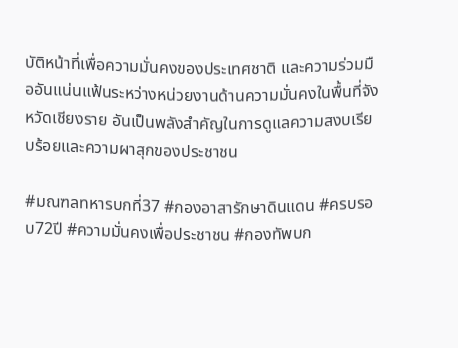บัติหน้าที่เพื่อความมั่นคงของประเทศชาติ และความร่วมมืออันแน่นแฟ้นระหว่างหน่วยงานด้านความมั่นคงในพื้นที่จังหวัดเชียงราย อันเป็นพลังสำคัญในการดูแลความสงบเรียบร้อยและความผาสุกของประชาชน

#มณฑลทหารบกที่37 #กองอาสารักษาดินแดน #ครบรอบ72ปี #ความมั่นคงเพื่อประชาชน #กองทัพบก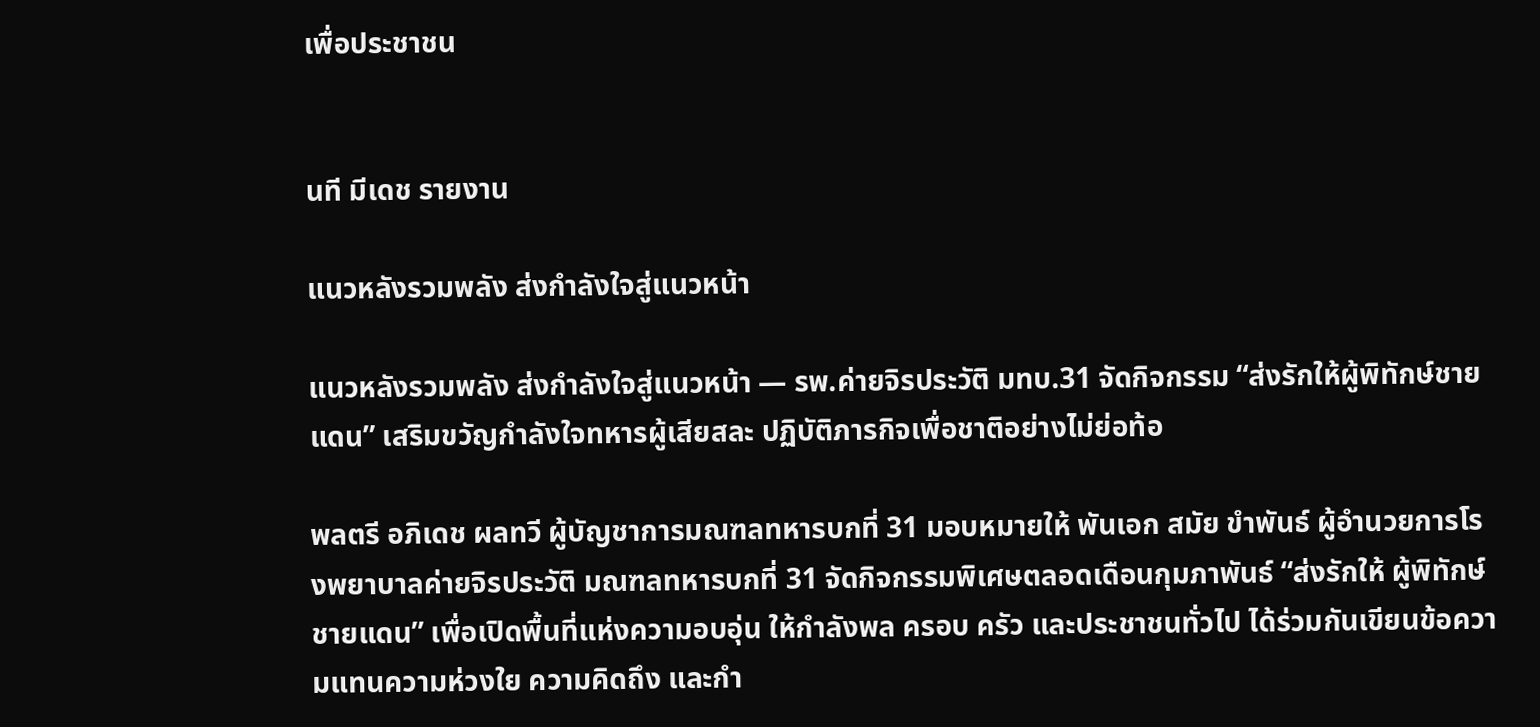เพื่อประชาชน


นที มีเดช รายงาน

แนวหลังรวมพลัง ส่งกำลังใจสู่แนวหน้า

แนวหลังรวมพลัง ส่งกำลังใจสู่แนวหน้า — รพ.ค่ายจิรประวัติ มทบ.31 จัดกิจกรรม “ส่งรักให้ผู้พิทักษ์ชายแดน” เสริมขวัญกำลังใจทหารผู้เสียสละ ปฏิบัติภารกิจเพื่อชาติอย่างไม่ย่อท้อ

พลตรี อภิเดช ผลทวี ผู้บัญชาการมณฑลทหารบกที่ 31 มอบหมายให้ พันเอก สมัย ขำพันธ์ ผู้อำนวยการโรงพยาบาลค่ายจิรประวัติ มณฑลทหารบกที่ 31 จัดกิจกรรมพิเศษตลอดเดือนกุมภาพันธ์ “ส่งรักให้ ผู้พิทักษ์ชายแดน” เพื่อเปิดพื้นที่แห่งความอบอุ่น ให้กำลังพล ครอบ ครัว และประชาชนทั่วไป ได้ร่วมกันเขียนข้อความแทนความห่วงใย ความคิดถึง และกำ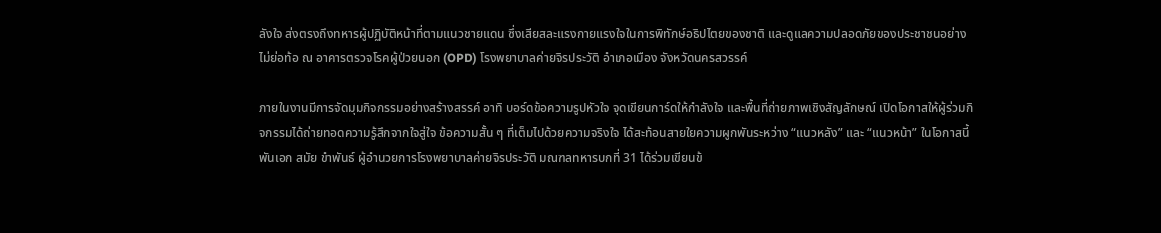ลังใจ ส่งตรงถึงทหารผู้ปฏิบัติหน้าที่ตามแนวชายแดน ซึ่งเสียสละแรงกายแรงใจในการพิทักษ์อธิปไตยของชาติ และดูแลความปลอดภัยของประชาชนอย่างไม่ย่อท้อ ณ อาคารตรวจโรคผู้ป่วยนอก (OPD) โรงพยาบาลค่ายจิรประวัติ อำเภอเมือง จังหวัดนครสวรรค์

ภายในงานมีการจัดมุมกิจกรรมอย่างสร้างสรรค์ อาทิ บอร์ดข้อความรูปหัวใจ จุดเขียนการ์ดให้กำลังใจ และพื้นที่ถ่ายภาพเชิงสัญลักษณ์ เปิดโอกาสให้ผู้ร่วมกิจกรรมได้ถ่ายทอดความรู้สึกจากใจสู่ใจ ข้อความสั้น ๆ ที่เต็มไปด้วยความจริงใจ ได้สะท้อนสายใยความผูกพันระหว่าง “แนวหลัง” และ “แนวหน้า” ในโอกาสนี้ พันเอก สมัย ขำพันธ์ ผู้อำนวยการโรงพยาบาลค่ายจิรประวัติ มณฑลทหารบกที่ 31 ได้ร่วมเขียนข้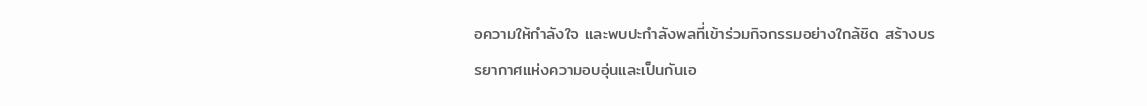อความให้กำลังใจ และพบปะกำลังพลที่เข้าร่วมกิจกรรมอย่างใกล้ชิด สร้างบรรยากาศแห่งความอบอุ่นและเป็นกันเอ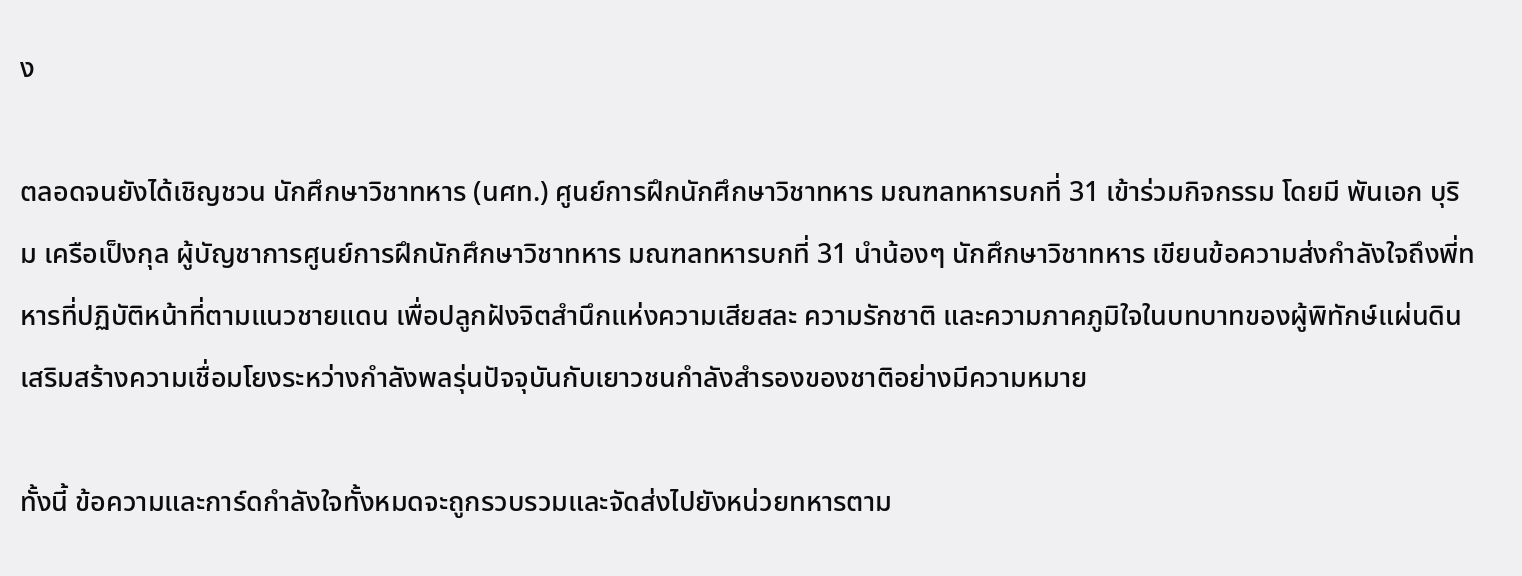ง

ตลอดจนยังได้เชิญชวน นักศึกษาวิชาทหาร (นศท.) ศูนย์การฝึกนักศึกษาวิชาทหาร มณฑลทหารบกที่ 31 เข้าร่วมกิจกรรม โดยมี พันเอก บุริม เครือเป็งกุล ผู้บัญชาการศูนย์การฝึกนักศึกษาวิชาทหาร มณฑลทหารบกที่ 31 นำน้องๆ นักศึกษาวิชาทหาร เขียนข้อความส่งกำลังใจถึงพี่ทหารที่ปฏิบัติหน้าที่ตามแนวชายแดน เพื่อปลูกฝังจิตสำนึกแห่งความเสียสละ ความรักชาติ และความภาคภูมิใจในบทบาทของผู้พิทักษ์แผ่นดิน เสริมสร้างความเชื่อมโยงระหว่างกำลังพลรุ่นปัจจุบันกับเยาวชนกำลังสำรองของชาติอย่างมีความหมาย

ทั้งนี้ ข้อความและการ์ดกำลังใจทั้งหมดจะถูกรวบรวมและจัดส่งไปยังหน่วยทหารตาม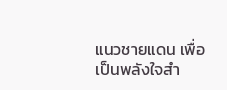แนวชายแดน เพื่อเป็นพลังใจสำ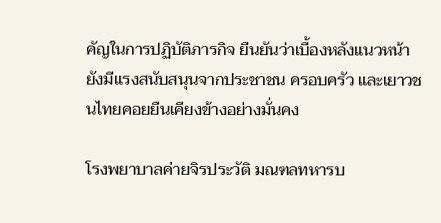คัญในการปฏิบัติภารกิจ ยืนยันว่าเบื้องหลังแนวหน้า ยังมีแรงสนับสนุนจากประชาชน ครอบครัว และเยาวชนไทยคอยยืนเคียงข้างอย่างมั่นคง

โรงพยาบาลค่ายจิรประวัติ มณฑลทหารบ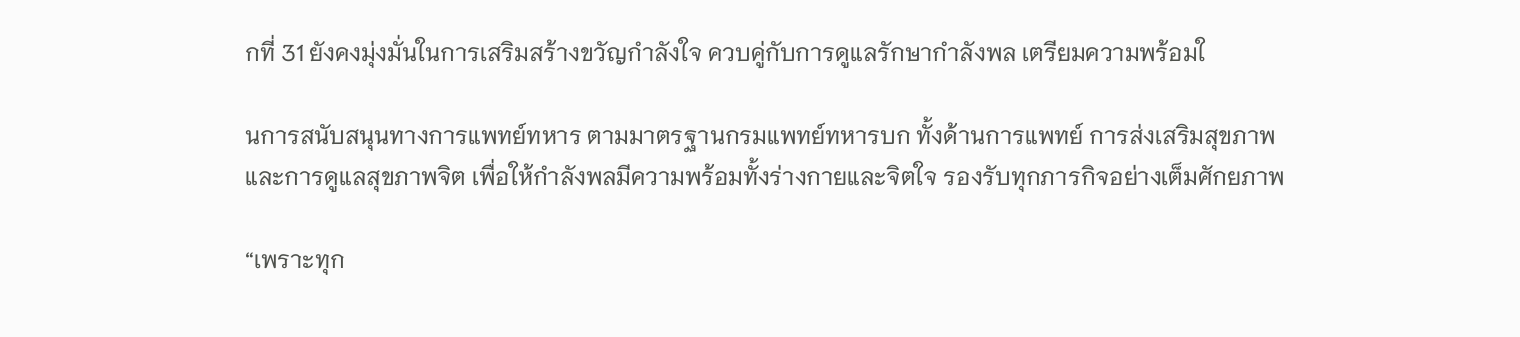กที่ 31 ยังคงมุ่งมั่นในการเสริมสร้างขวัญกำลังใจ ควบคู่กับการดูแลรักษากำลังพล เตรียมความพร้อมใ

นการสนับสนุนทางการแพทย์ทหาร ตามมาตรฐานกรมแพทย์ทหารบก ทั้งด้านการแพทย์ การส่งเสริมสุขภาพ และการดูแลสุขภาพจิต เพื่อให้กำลังพลมีความพร้อมทั้งร่างกายและจิตใจ รองรับทุกภารกิจอย่างเต็มศักยภาพ

“เพราะทุก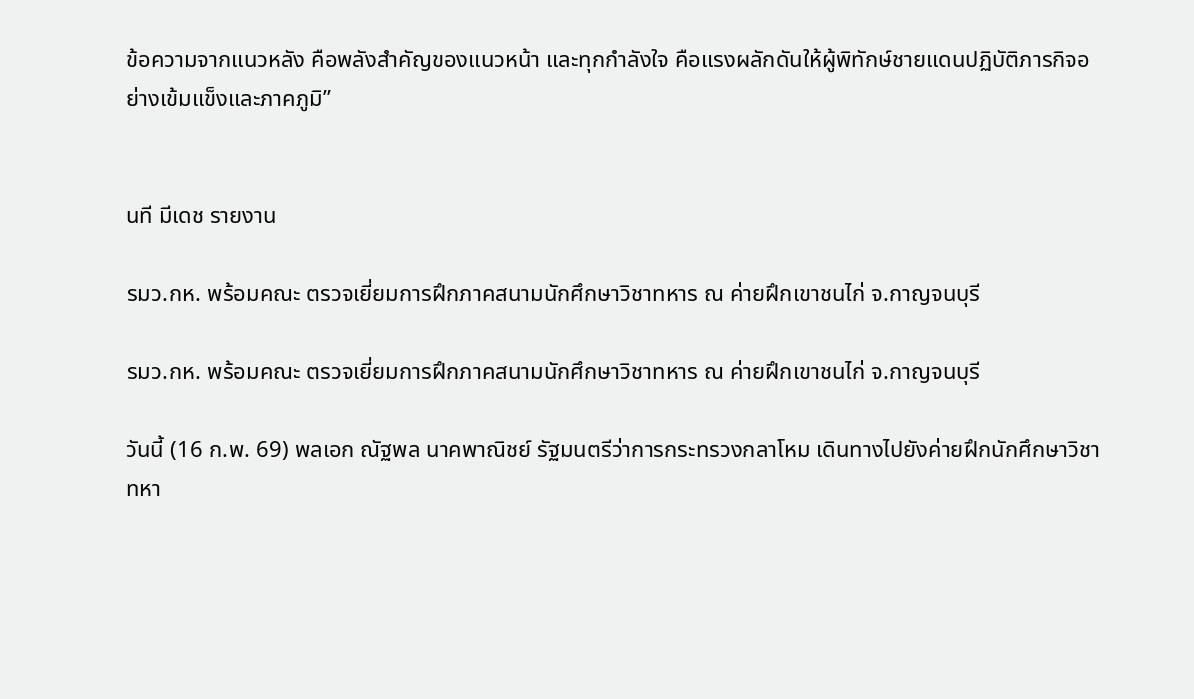ข้อความจากแนวหลัง คือพลังสำคัญของแนวหน้า และทุกกำลังใจ คือแรงผลักดันให้ผู้พิทักษ์ชายแดนปฏิบัติภารกิจอย่างเข้มแข็งและภาคภูมิ”


นที มีเดช รายงาน

รมว.กห. พร้อมคณะ ตรวจเยี่ยมการฝึกภาคสนามนักศึกษาวิชาทหาร ณ ค่ายฝึกเขาชนไก่ จ.กาญจนบุรี

รมว.กห. พร้อมคณะ ตรวจเยี่ยมการฝึกภาคสนามนักศึกษาวิชาทหาร ณ ค่ายฝึกเขาชนไก่ จ.กาญจนบุรี

วันนี้ (16 ก.พ. 69) พลเอก ณัฐพล นาคพาณิชย์ รัฐมนตรีว่าการกระทรวงกลาโหม เดินทางไปยังค่ายฝึกนักศึกษาวิชาทหา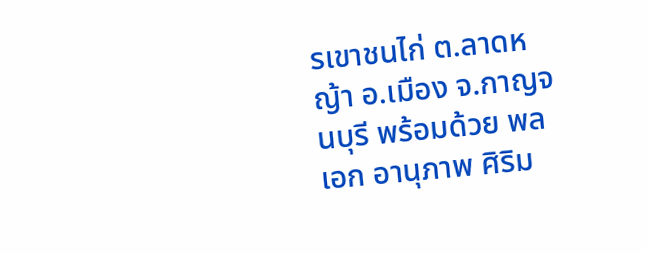รเขาชนไก่ ต.ลาดหญ้า อ.เมือง จ.กาญจนบุรี พร้อมด้วย พลเอก อานุภาพ ศิริม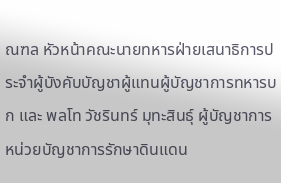ณฑล หัวหน้าคณะนายทหารฝ่ายเสนาธิการประจำผู้บังคับบัญชาผู้แทนผู้บัญชาการทหารบก และ พลโท วัชรินทร์ มุทะสินธุ์ ผู้บัญชาการหน่วยบัญชาการรักษาดินแดน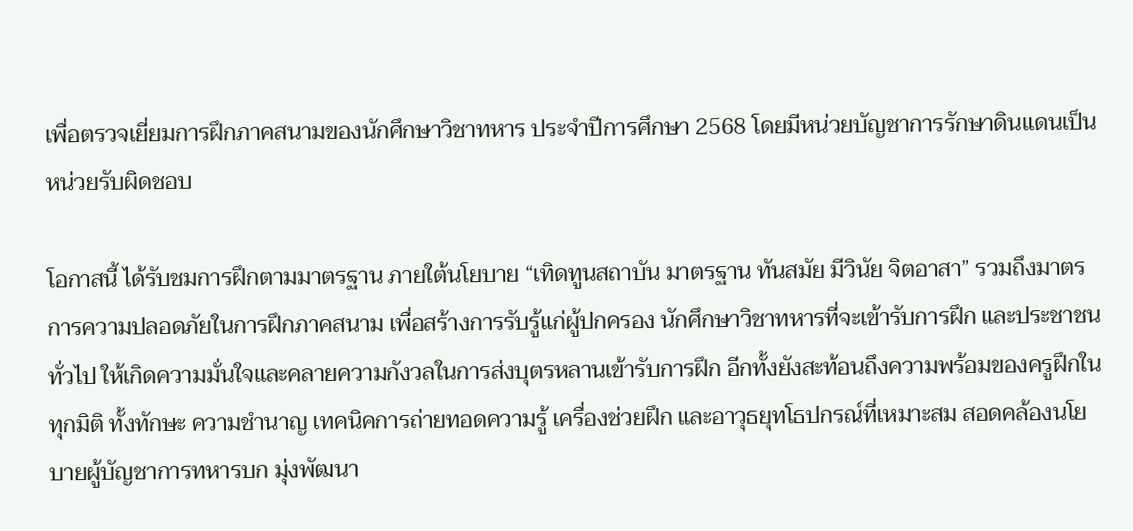เพื่อตรวจเยี่ยมการฝึกภาคสนามของนักศึกษาวิชาทหาร ประจำปีการศึกษา 2568 โดยมีหน่วยบัญชาการรักษาดินแดนเป็นหน่วยรับผิดชอบ

โอกาสนี้ ได้รับชมการฝึกตามมาตรฐาน ภายใต้นโยบาย “เทิดทูนสถาบัน มาตรฐาน ทันสมัย มีวินัย จิตอาสา” รวมถึงมาตรการความปลอดภัยในการฝึกภาคสนาม เพื่อสร้างการรับรู้แก่ผู้ปกครอง นักศึกษาวิชาทหารที่จะเข้ารับการฝึก และประชาชนทั่วไป ให้เกิดความมั่นใจและคลายความกังวลในการส่งบุตรหลานเข้ารับการฝึก อีกทั้งยังสะท้อนถึงความพร้อมของครูฝึกในทุกมิติ ทั้งทักษะ ความชำนาญ เทคนิคการถ่ายทอดความรู้ เครื่องช่วยฝึก และอาวุธยุทโธปกรณ์ที่เหมาะสม สอดคล้องนโยบายผู้บัญชาการทหารบก มุ่งพัฒนา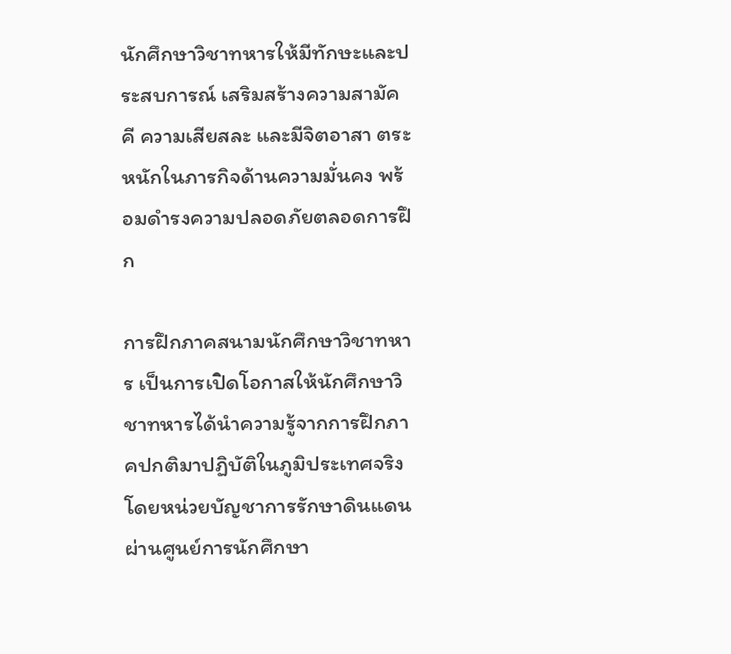นักศึกษาวิชาทหารให้มีทักษะและประสบการณ์ เสริมสร้างความสามัคคี ความเสียสละ และมีจิตอาสา ตระหนักในภารกิจด้านความมั่นคง พร้อมดำรงความปลอดภัยตลอดการฝึก

การฝึกภาคสนามนักศึกษาวิชาทหาร เป็นการเปิดโอกาสให้นักศึกษาวิชาทหารได้นำความรู้จากการฝึกภาคปกติมาปฏิบัติในภูมิประเทศจริง โดยหน่วยบัญชาการรักษาดินแดน ผ่านศูนย์การนักศึกษา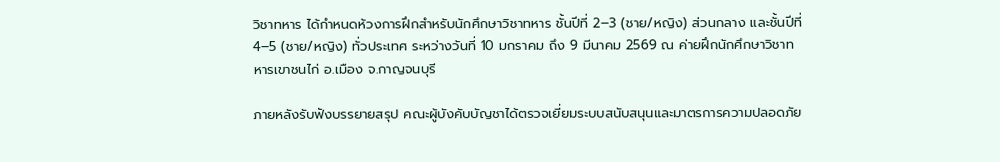วิชาทหาร ได้กำหนดห้วงการฝึกสำหรับนักศึกษาวิชาทหาร ชั้นปีที่ 2–3 (ชาย/หญิง) ส่วนกลาง และชั้นปีที่ 4–5 (ชาย/หญิง) ทั่วประเทศ ระหว่างวันที่ 10 มกราคม ถึง 9 มีนาคม 2569 ณ ค่ายฝึกนักศึกษาวิชาทหารเขาชนไก่ อ.เมือง จ.กาญจนบุรี

ภายหลังรับฟังบรรยายสรุป คณะผู้บังคับบัญชาได้ตรวจเยี่ยมระบบสนับสนุนและมาตรการความปลอดภัย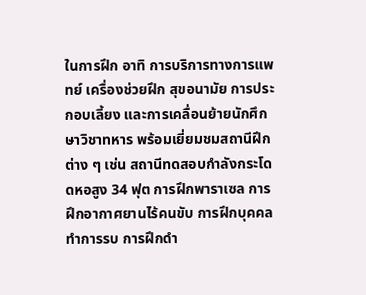ในการฝึก อาทิ การบริการทางการแพทย์ เครื่องช่วยฝึก สุขอนามัย การประกอบเลี้ยง และการเคลื่อนย้ายนักศึกษาวิชาทหาร พร้อมเยี่ยมชมสถานีฝึกต่าง ๆ เช่น สถานีทดสอบกำลังกระโดดหอสูง 34 ฟุต การฝึกพาราเซล การฝึกอากาศยานไร้คนขับ การฝึกบุคคลทำการรบ การฝึกดำ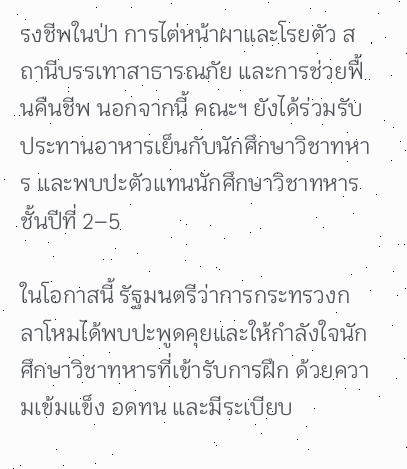รงชีพในป่า การไต่หน้าผาและโรยตัว สถานีบรรเทาสาธารณภัย และการช่วยฟื้นคืนชีพ นอกจากนี้ คณะฯ ยังได้ร่วมรับประทานอาหารเย็นกับนักศึกษาวิชาทหาร และพบปะตัวแทนนักศึกษาวิชาทหาร ชั้นปีที่ 2–5

ในโอกาสนี้ รัฐมนตรีว่าการกระทรวงกลาโหมได้พบปะพูดคุยและให้กำลังใจนักศึกษาวิชาทหารที่เข้ารับการฝึก ด้วยความเข้มแข็ง อดทน และมีระเบียบ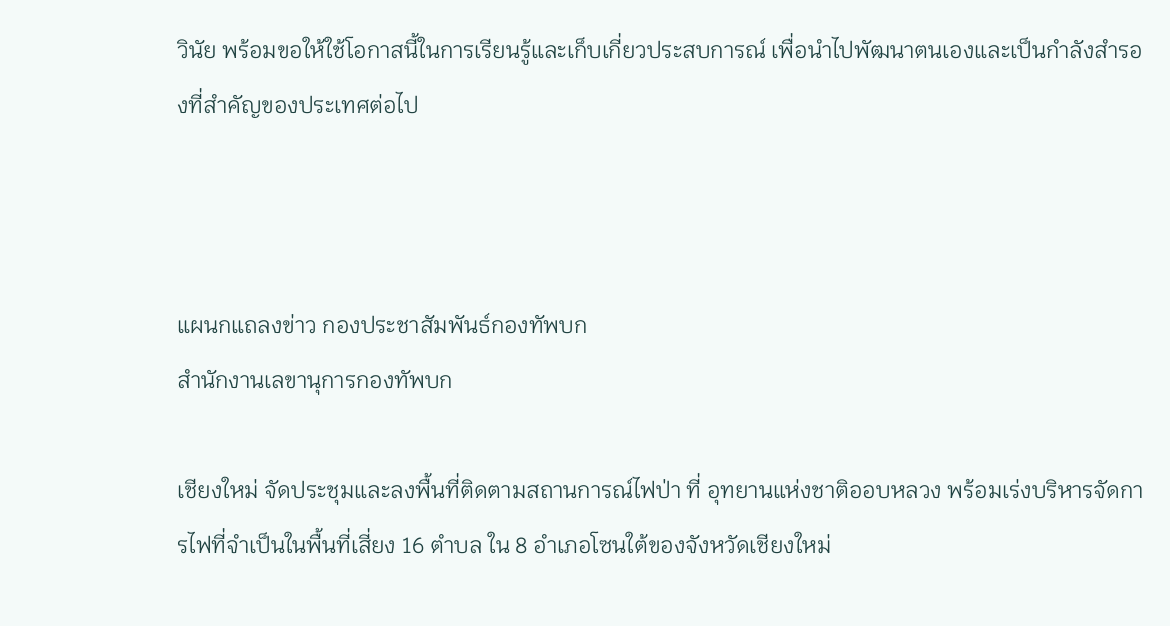วินัย พร้อมขอให้ใช้โอกาสนี้ในการเรียนรู้และเก็บเกี่ยวประสบการณ์ เพื่อนำไปพัฒนาตนเองและเป็นกำลังสำรองที่สำคัญของประเทศต่อไป



แผนกแถลงข่าว กองประชาสัมพันธ์กองทัพบก
สำนักงานเลขานุการกองทัพบก

เชียงใหม่ จัดประชุมและลงพื้นที่ติดตามสถานการณ์ไฟป่า ที่ อุทยานแห่งชาติออบหลวง พร้อมเร่งบริหารจัดการไฟที่จำเป็นในพื้นที่เสี่ยง 16 ตำบล ใน 8 อำเภอโซนใต้ของจังหวัดเชียงใหม่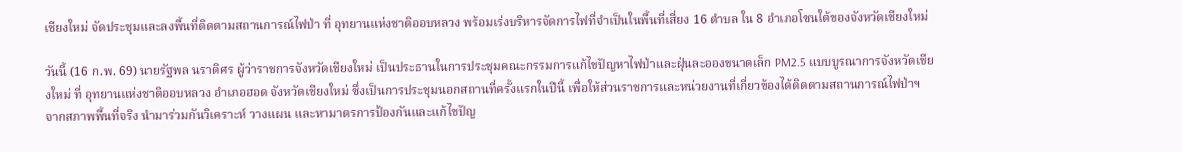เชียงใหม่ จัดประชุมและลงพื้นที่ติดตามสถานการณ์ไฟป่า ที่ อุทยานแห่งชาติออบหลวง พร้อมเร่งบริหารจัดการไฟที่จำเป็นในพื้นที่เสี่ยง 16 ตำบล ใน 8 อำเภอโซนใต้ของจังหวัดเชียงใหม่

วันนี้ (16 ก.พ. 69) นายรัฐพล นราดิศร ผู้ว่าราชการจังหวัดเชียงใหม่ เป็นประธานในการประชุมคณะกรรมการแก้ไขปัญหาไฟป่าและฝุ่นละอองขนาดเล็ก PM2.5 แบบบูรณาการจังหวัดเชียงใหม่ ที่ อุทยานแห่งชาติออบหลวง อำเภอฮอด จังหวัดเชียงใหม่ ซึ่งเป็นการประชุมนอกสถานที่ครั้งแรกในปีนี้ เพื่อให้ส่วนราชการและหน่วยงานที่เกี่ยวข้องได้ติดตามสถานการณ์ไฟป่าฯ จากสภาพพื้นที่จริง นำมาร่วมกันวิเคราะห์ วางแผน และหามาตรการป้องกันและแก้ไขปัญ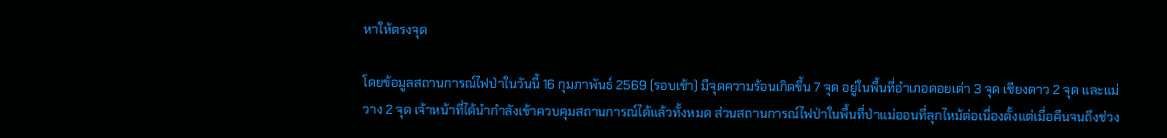หาให้ตรงจุด

โดยข้อมูลสถานการณ์ไฟป่าในวันนี้ 16 กุมภาพันธ์ 2569 (รอบเช้า) มีจุดความร้อนเกิดขึ้น 7 จุด อยู่ในพื้นที่อำเภอดอยเต่า 3 จุด เชียงดาว 2 จุด และแม่วาง 2 จุด เจ้าหน้าที่ได้นำกำลังเข้าควบคุมสถานการณ์ได้แล้วทั้งหมด ส่วนสถานการณ์ไฟป่าในพื้นที่ป่าแม่ออนที่ลุกไหม้ต่อเนื่องตั้งแต่เมื่อคืนจนถึงช่วง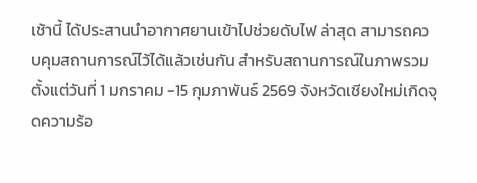เช้านี้ ได้ประสานนำอากาศยานเข้าไปช่วยดับไฟ ล่าสุด สามารถควบคุมสถานการณ์ไว้ได้แล้วเช่นกัน สำหรับสถานการณ์ในภาพรวม ตั้งแต่วันที่ 1 มกราคม -15 กุมภาพันธ์ 2569 จังหวัดเชียงใหม่เกิดจุดความร้อ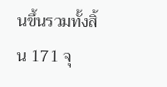นขึ้นรวมทั้งสิ้น 171 จุ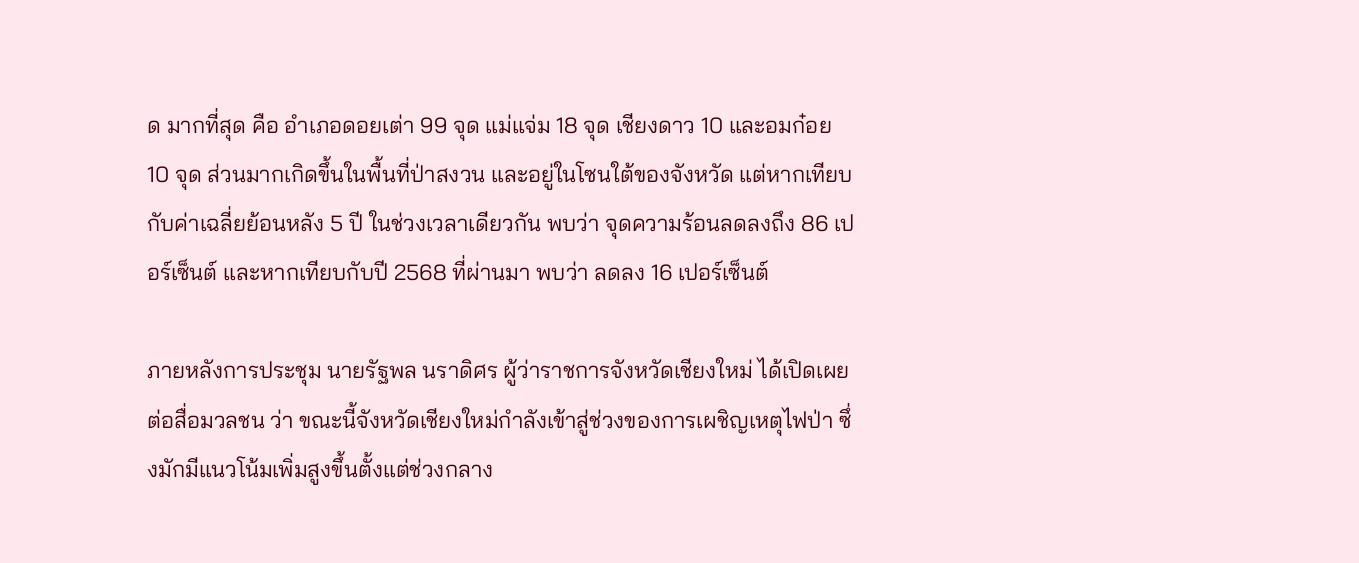ด มากที่สุด คือ อำเภอดอยเต่า 99 จุด แม่แจ่ม 18 จุด เชียงดาว 10 และอมก๋อย 10 จุด ส่วนมากเกิดขึ้นในพื้นที่ป่าสงวน และอยู่ในโซนใต้ของจังหวัด แต่หากเทียบกับค่าเฉลี่ยย้อนหลัง 5 ปี ในช่วงเวลาเดียวกัน พบว่า จุดความร้อนลดลงถึง 86 เปอร์เซ็นต์ และหากเทียบกับปี 2568 ที่ผ่านมา พบว่า ลดลง 16 เปอร์เซ็นต์

ภายหลังการประชุม นายรัฐพล นราดิศร ผู้ว่าราชการจังหวัดเชียงใหม่ ได้เปิดเผยต่อสื่อมวลชน ว่า ขณะนี้จังหวัดเชียงใหม่กำลังเข้าสู่ช่วงของการเผชิญเหตุไฟป่า ซึ่งมักมีแนวโน้มเพิ่มสูงขึ้นตั้งแต่ช่วงกลาง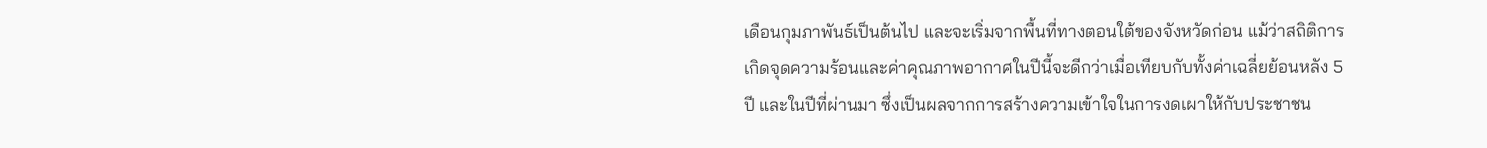เดือนกุมภาพันธ์เป็นต้นไป และจะเริ่มจากพื้นที่ทางตอนใต้ของจังหวัดก่อน แม้ว่าสถิติการเกิดจุดความร้อนและค่าคุณภาพอากาศในปีนี้จะดีกว่าเมื่อเทียบกับทั้งค่าเฉลี่ยย้อนหลัง 5 ปี และในปีที่ผ่านมา ซึ่งเป็นผลจากการสร้างความเข้าใจในการงดเผาให้กับประชาชน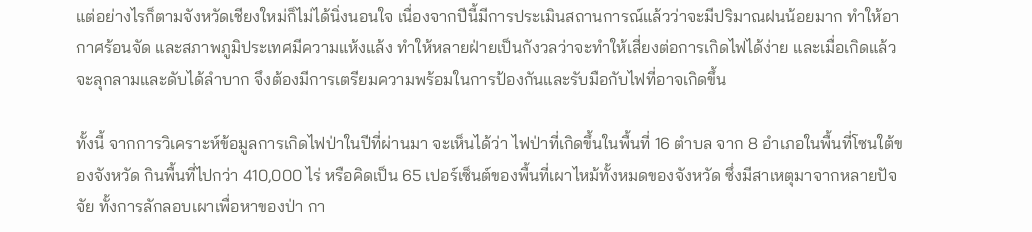แต่อย่างไรก็ตามจังหวัดเชียงใหม่ก็ไม่ได้นิ่งนอนใจ เนื่องจากปีนี้มีการประเมินสถานการณ์แล้วว่าจะมีปริมาณฝนน้อยมาก ทำให้อากาศร้อนจัด และสภาพภูมิประเทศมีความแห้งแล้ง ทำให้หลายฝ่ายเป็นกังวลว่าจะทำให้เสี่ยงต่อการเกิดไฟได้ง่าย และเมื่อเกิดแล้วจะลุกลามและดับได้ลำบาก จึงต้องมีการเตรียมความพร้อมในการป้องกันและรับมือกับไฟที่อาจเกิดขึ้น

ทั้งนี้ จากการวิเคราะห์ข้อมูลการเกิดไฟป่าในปีที่ผ่านมา จะเห็นได้ว่า ไฟป่าที่เกิดขึ้นในพื้นที่ 16 ตำบล จาก 8 อำเภอในพื้นที่โซนใต้ของจังหวัด กินพื้นที่ไปกว่า 410,000 ไร่ หรือคิดเป็น 65 เปอร์เซ็นต์ของพื้นที่เผาไหม้ทั้งหมดของจังหวัด ซึ่งมีสาเหตุมาจากหลายปัจจัย ทั้งการลักลอบเผาเพื่อหาของป่า กา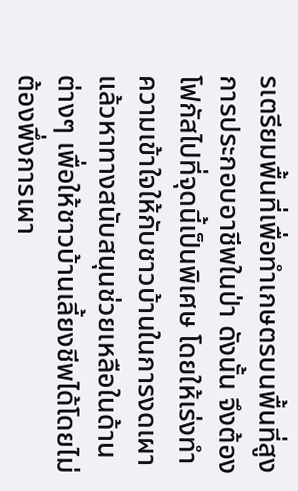รเตรียมพื้นที่เพื่อทำเกษตรบนพื้นที่สูง การประกอบอาชีพในป่า ดังนั้น จึงต้องโฟกัสไปที่จุดนี้เป็นพิเศษ โดยให้เร่งทำความเข้าใจให้กับชาวบ้านในการงดเผา แล้วหาทางสนับสนุนช่วยเหลือในด้านต่างๆ เพื่อให้ชาวบ้านเลี้ยงชีพได้โดยไม่ต้องพึ่งการเผา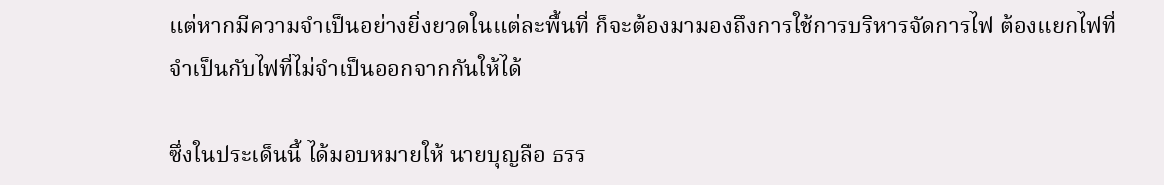แต่หากมีความจำเป็นอย่างยิ่งยวดในแต่ละพื้นที่ ก็จะต้องมามองถึงการใช้การบริหารจัดการไฟ ต้องแยกไฟที่จำเป็นกับไฟที่ไม่จำเป็นออกจากกันให้ได้

ซึ่งในประเด็นนี้ ได้มอบหมายให้ นายบุญลือ ธรร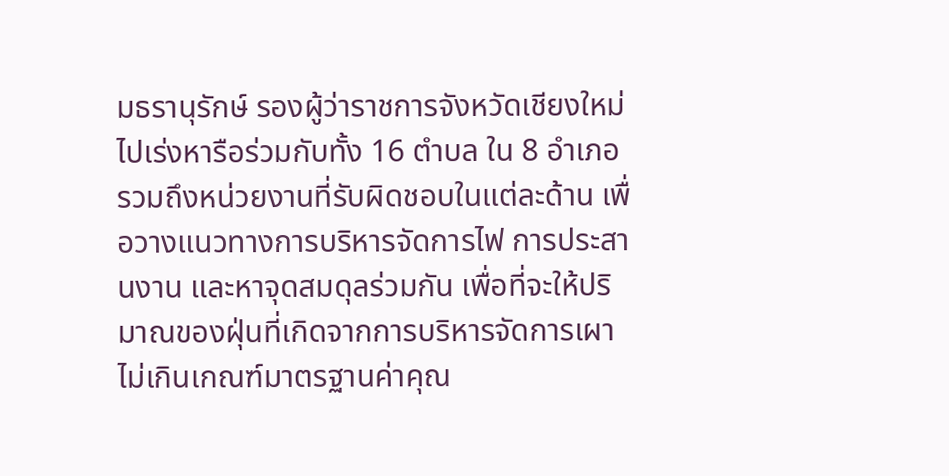มธรานุรักษ์ รองผู้ว่าราชการจังหวัดเชียงใหม่ ไปเร่งหารือร่วมกับทั้ง 16 ตำบล ใน 8 อำเภอ รวมถึงหน่วยงานที่รับผิดชอบในแต่ละด้าน เพื่อวางแนวทางการบริหารจัดการไฟ การประสานงาน และหาจุดสมดุลร่วมกัน เพื่อที่จะให้ปริมาณของฝุ่นที่เกิดจากการบริหารจัดการเผาไม่เกินเกณฑ์มาตรฐานค่าคุณ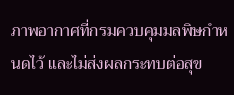ภาพอากาศที่กรมควบคุมมลพิษกำหนดไว้ และไม่ส่งผลกระทบต่อสุข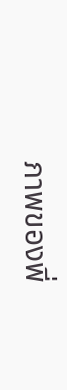ภาพของพี่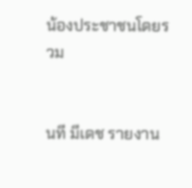น้องประชาชนโดยรวม


นที มีเดช รายงาน